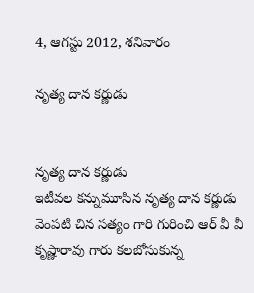4, ఆగస్టు 2012, శనివారం

నృత్య దాన కర్ణుడు


నృత్య దాన కర్ణుడు
ఇటీవల కన్నుమూసిన నృత్య దాన కర్ణుడు వెంపటి చిన సత్యం గారి గురించి ఆర్ వీ వీ కృష్ణారావు గారు కలబోసుకున్న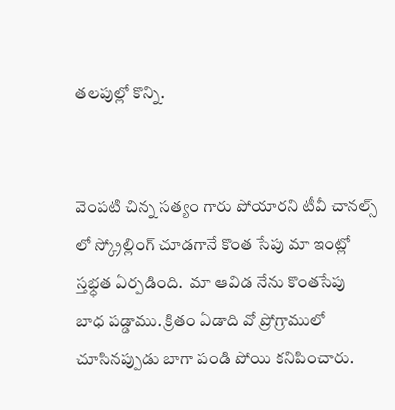తలపుల్లో కొన్ని.


వెంపటి చిన్న సత్యం గారు పోయారని టీవీ చానల్స్ లో స్క్రోల్లింగ్ చూడగానే కొంత సేపు మా ఇంట్లో స్తభ్ధత ఏర్పడింది.  మా ఆవిడ నేను కొంతసేపు బాధ పడ్డాము. క్రితం ఏడాది వో ప్రోగ్రాములో
చూసినప్పుడు బాగా పండి పోయి కనిపించారు.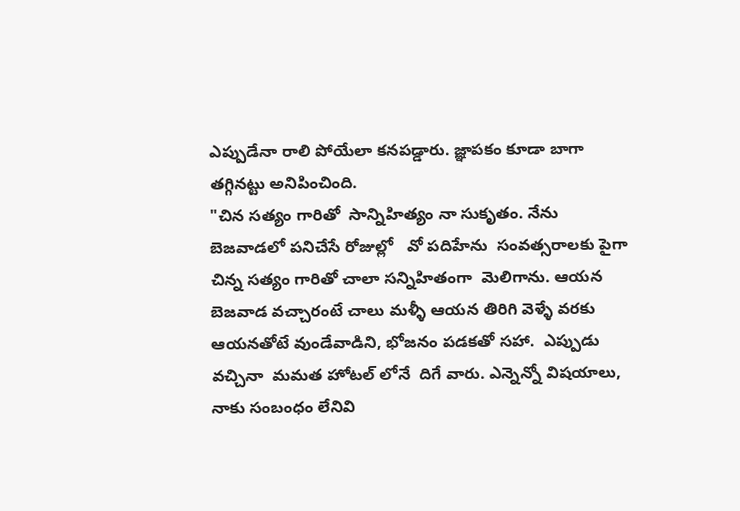ఎప్పుడేనా రాలి పోయేలా కనపడ్డారు. జ్ఞాపకం కూడా బాగా తగ్గినట్టు అనిపించింది.
"చిన సత్యం గారితో  సాన్నిహిత్యం నా సుకృతం. నేను బెజవాడలో పనిచేసే రోజుల్లో   వో పదిహేను  సంవత్సరాలకు పైగా చిన్న సత్యం గారితో చాలా సన్నిహితంగా  మెలిగాను. ఆయన బెజవాడ వచ్చారంటే చాలు మళ్ళీ ఆయన తిరిగి వెళ్ళే వరకు ఆయనతోటే వుండేవాడిని, భోజనం పడకతో సహా.  ఎప్పుడు వచ్చినా  మమత హోటల్ లోనే  దిగే వారు. ఎన్నెన్నో విషయాలు,  నాకు సంబంధం లేనివి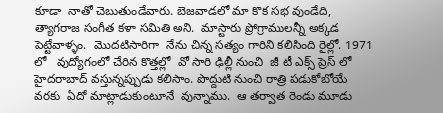కూడా  నాతో చెబుతుండేవారు. బెజవాడలో మా కొక సభ వుండేది,   త్యాగరాజ సంగీత కళా సమితి అని.  మాస్టారు ప్రోగ్రాములన్నీ అక్కడ పెట్టేవాళ్ళం.  మొదటిసారిగా  నేను చిన్న సత్యం గారిని కలిసింది రైల్లో. 1971 లో   వుద్యోగంలో చేరిన కొత్తల్లో  వో సారి ఢిల్లీ నుంచి  జీ టీ ఎక్స్ ప్రెస్ లో  హైదరాబాద్ వస్తున్నప్పుడు కలిసాం. పొద్దుటి నుంచి రాత్రి పడుకోబోయే వరకు  ఏదో మాట్లాడుకుంటూనే  వున్నాము.  ఆ తర్వాత రెండు మూడు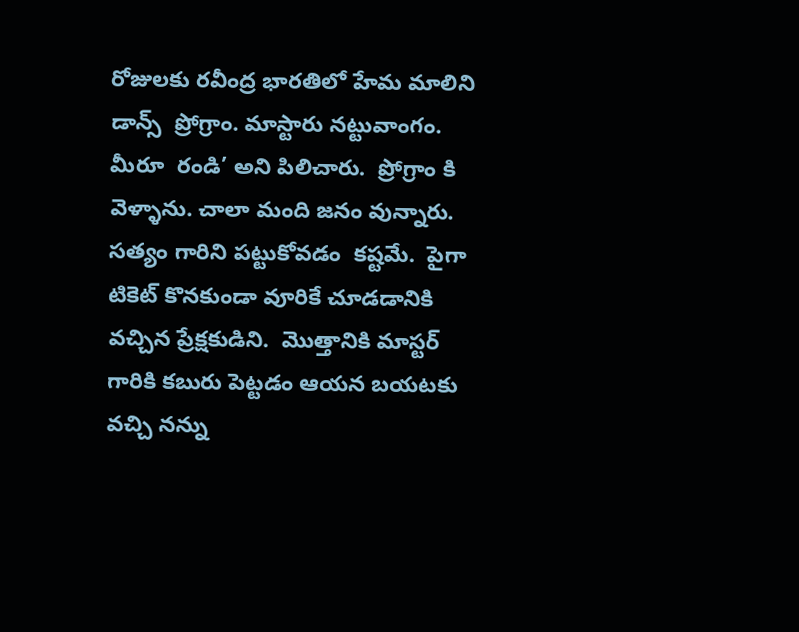రోజులకు రవీంద్ర భారతిలో హేమ మాలిని డాన్స్  ప్రోగ్రాం. మాస్టారు నట్టువాంగం.  మీరూ  రండి’ అని పిలిచారు.  ప్రోగ్రాం కి  వెళ్ళాను. చాలా మంది జనం వున్నారు.  సత్యం గారిని పట్టుకోవడం  కష్టమే.  పైగా టికెట్ కొనకుండా వూరికే చూడడానికి వచ్చిన ప్రేక్షకుడిని.  మొత్తానికి మాస్టర్ గారికి కబురు పెట్టడం ఆయన బయటకు వచ్చి నన్ను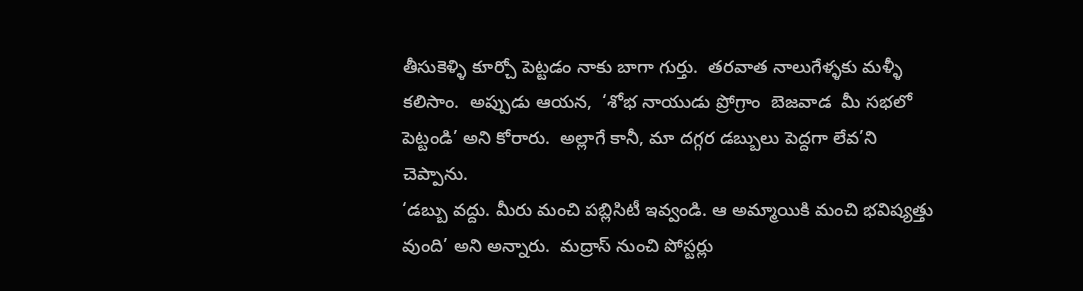తీసుకెళ్ళి కూర్చో పెట్టడం నాకు బాగా గుర్తు.  తరవాత నాలుగేళ్ళకు మళ్ళీ కలిసాం.  అప్పుడు ఆయన,  ‘శోభ నాయుడు ప్రోగ్రాం  బెజవాడ  మీ సభలో పెట్టండి’ అని కోరారు.  అల్లాగే కానీ, మా దగ్గర డబ్బులు పెద్దగా లేవ’ని చెప్పాను.
‘డబ్బు వద్దు. మీరు మంచి పబ్లిసిటీ ఇవ్వండి. ఆ అమ్మాయికి మంచి భవిష్యత్తు వుంది’ అని అన్నారు.  మద్రాస్ నుంచి పోస్టర్లు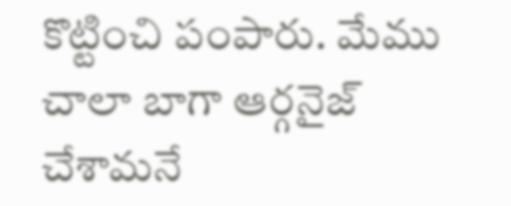కొట్టించి పంపారు. మేము చాలా బాగా ఆర్గనైజ్ చేశామనే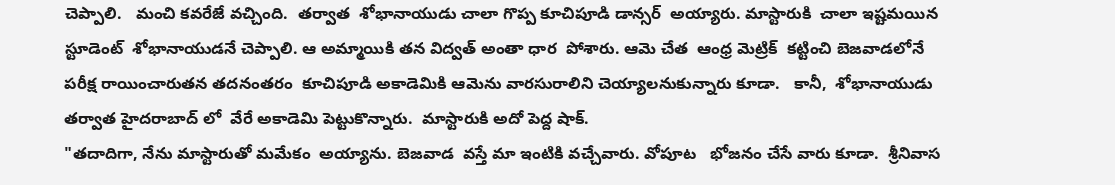చెప్పాలి.   మంచి కవరేజే వచ్చింది.  తర్వాత  శోభానాయుడు చాలా గొప్ప కూచిపూడి డాన్సర్  అయ్యారు. మాస్టారుకి  చాలా ఇష్టమయిన స్టూడెంట్  శోభానాయుడనే చెప్పాలి. ఆ అమ్మాయికి తన విద్వత్ అంతా ధార  పోశారు. ఆమె చేత  ఆంధ్ర మెట్రిక్  కట్టించి బెజవాడలోనే   పరీక్ష రాయించారుతన తదనంతరం  కూచిపూడి అకాడెమికి ఆమెను వారసురాలిని చెయ్యాలనుకున్నారు కూడా.   కానీ,  శోభానాయుడు తర్వాత హైదరాబాద్ లో  వేరే అకాడెమి పెట్టుకొన్నారు.  మాస్టారుకి అదో పెద్ద షాక్.
"తదాదిగా, నేను మాస్టారుతో మమేకం  అయ్యాను. బెజవాడ  వస్తే మా ఇంటికి వచ్చేవారు. వోపూట   భోజనం చేసే వారు కూడా.  శ్రీనివాస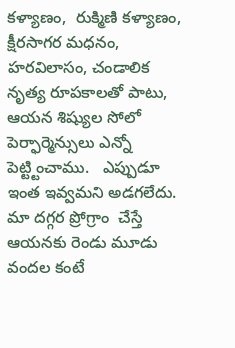కళ్యాణం,  రుక్మిణి కళ్యాణం,  క్షీరసాగర మధనం, హరవిలాసం, చండాలిక నృత్య రూపకాలతో పాటు, ఆయన శిష్యుల సోలో పెర్ఫార్మెన్సులు ఎన్నో పెట్ట్టించాము.   ఎప్పుడూ ఇంత ఇవ్వమని అడగలేదు. మా దగ్గర ప్రోగ్రాం  చేస్తే ఆయనకు రెండు మూడు వందల కంటే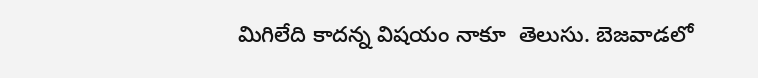మిగిలేది కాదన్న విషయం నాకూ  తెలుసు. బెజవాడలో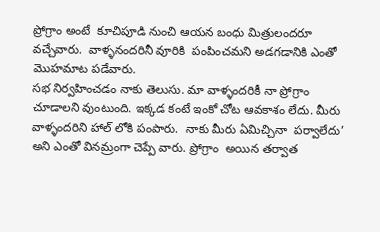ప్రోగ్రాం అంటే  కూచిపూడి నుంచి ఆయన బంధు మిత్రులందరూ వచ్చేవారు.  వాళ్ళనందరినీ వూరికి  పంపించమని అడగడానికి ఎంతో మొహమాట పడేవారు.
సభ నిర్వహించడం నాకు తెలుసు. మా వాళ్ళందరికీ నా ప్రోగ్రాం  చూడాలని వుంటుంది. ఇక్కడ కంటే ఇంకో చోట ఆవకాశం లేదు. మీరు వాళ్ళందరిని హాల్ లోకి పంపారు.  నాకు మీరు ఏమిచ్చినా  పర్వాలేదు’ అని ఎంతో వినమ్రంగా చెప్పే వారు. ప్రోగ్రాం  అయిన తర్వాత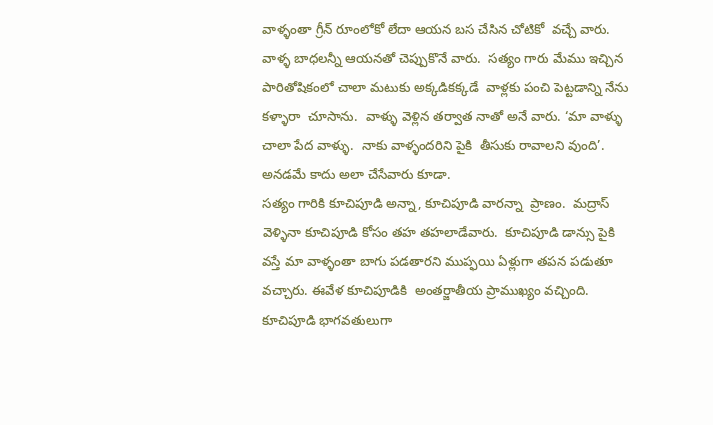వాళ్ళంతా గ్రీన్ రూంలోకో లేదా ఆయన బస చేసిన చోటికో  వచ్చే వారు.  వాళ్ళ బాధలన్నీ ఆయనతో చెప్పుకొనే వారు.  సత్యం గారు మేము ఇచ్చిన  పారితోషికంలో చాలా మటుకు అక్కడికక్కడే  వాళ్లకు పంచి పెట్టడాన్ని నేను కళ్ళారా  చూసాను.  వాళ్ళు వెళ్లిన తర్వాత నాతో అనే వారు. ‘మా వాళ్ళు చాలా పేద వాళ్ళు.  నాకు వాళ్ళందరిని పైకి  తీసుకు రావాలని వుంది’.   అనడమే కాదు అలా చేసేవారు కూడా.
సత్యం గారికి కూచిపూడి అన్నా, కూచిపూడి వారన్నా  ప్రాణం.  మద్రాస్ వెళ్ళినా కూచిపూడి కోసం తహ తహలాడేవారు.  కూచిపూడి డాన్సు పైకి  వస్తే మా వాళ్ళంతా బాగు పడతారని ముప్ఫయి ఏళ్లుగా తపన పడుతూ వచ్చారు. ఈవేళ కూచిపూడికి  అంతర్జాతీయ ప్రాముఖ్యం వచ్చింది.  కూచిపూడి భాగవతులుగా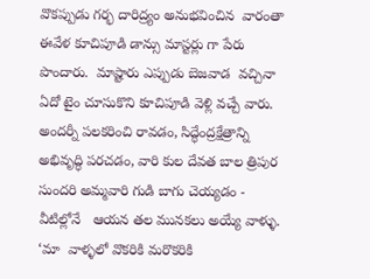వొకప్పుడు గర్భ దారిద్ర్యం అనుభవించిన  వారంతా ఈవేళ కూచిపూడి డాన్సు మాస్టర్లు గా పేరు పొందారు.  మాష్టారు ఎప్పుడు బెజవాడ  వచ్చినా  ఏదో టైం చూసుకొని కూచిపూడి వెళ్లి వచ్చే వారు.  అందర్నీ పలకరించి రావడం, సిద్ధేంద్రక్షేత్రాన్ని అభివృద్ధి పరచడం, వారి కుల దేవత బాల త్రిపుర సుందరి అమ్మవారి గుడి బాగు చెయ్యడం - వీటిల్లోనే   ఆయన తల మునకలు అయ్యే వాళ్ళు. ‘మా  వాళ్ళలో వొకరికి మరొకరికి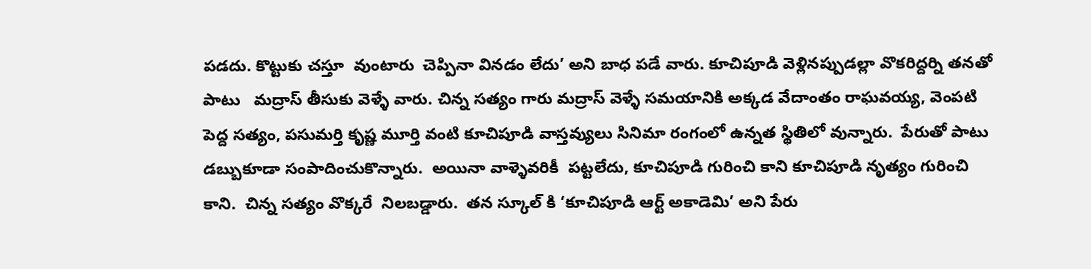పడదు. కొట్టుకు చస్తూ  వుంటారు  చెప్పినా వినడం లేదు’ అని బాధ పడే వారు. కూచిపూడి వెళ్లినప్పుడల్లా వొకరిద్దర్ని తనతో పాటు   మద్రాస్ తీసుకు వెళ్ళే వారు. చిన్న సత్యం గారు మద్రాస్ వెళ్ళే సమయానికి అక్కడ వేదాంతం రాఘవయ్య, వెంపటి పెద్ద సత్యం, పసుమర్తి కృష్ణ మూర్తి వంటి కూచిపూడి వాస్తవ్యులు సినిమా రంగంలో ఉన్నత స్థితిలో వున్నారు.  పేరుతో పాటు డబ్బుకూడా సంపాదించుకొన్నారు.  అయినా వాళ్ళెవరికీ  పట్టలేదు, కూచిపూడి గురించి కాని కూచిపూడి నృత్యం గురించి  కాని.  చిన్న సత్యం వొక్కరే  నిలబడ్డారు.  తన స్కూల్ కి ‘కూచిపూడి ఆర్ట్ అకాడెమి’ అని పేరు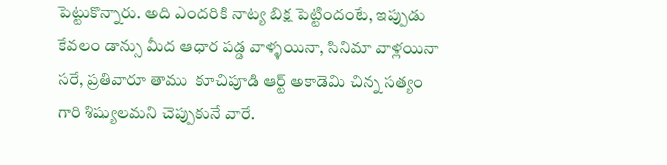పెట్టుకొన్నారు. అది ఎందరికి నాట్య బిక్ష పెట్టిందంటే, ఇప్పుడు  కేవలం డాన్సు మీద ఆధార పడ్డ వాళ్ళయినా, సినిమా వాళ్లయినా సరే, ప్రతివారూ తాము  కూచిపూడి ఆర్ట్ అకాడెమి చిన్న సత్యం గారి శిష్యులమని చెప్పుకునే వారే.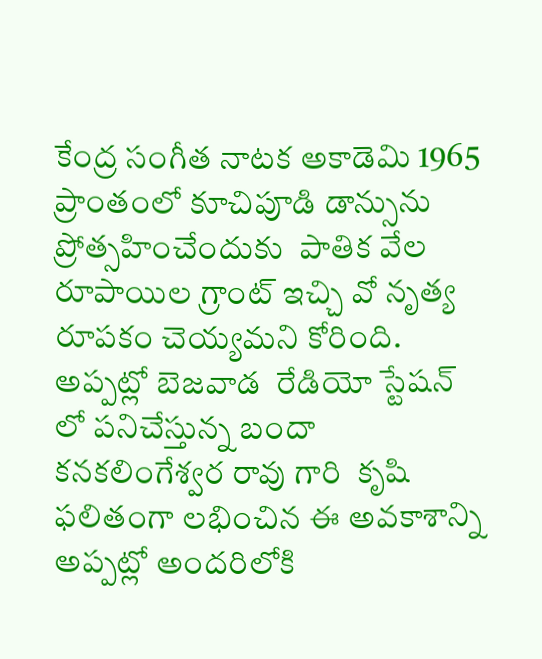కేంద్ర సంగీత నాటక అకాడెమి 1965 ప్రాంతంలో కూచిపూడి డాన్సును ప్రోత్సహించేందుకు  పాతిక వేల రూపాయిల గ్రాంట్ ఇచ్చి వో నృత్య రూపకం చెయ్యమని కోరింది.  అప్పట్లో బెజవాడ  రేడియో స్టేషన్ లో పనిచేస్తున్న బందా కనకలింగేశ్వర రావు గారి  కృషి ఫలితంగా లభించిన ఈ అవకాశాన్ని అప్పట్లో అందరిలోకి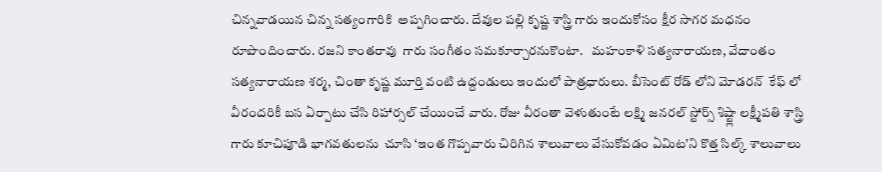చిన్నవాడయిన చిన్న సత్యంగారికి  అప్పగించారు. దేవుల పల్లి కృష్ణ శాస్త్రి గారు ఇందుకోసం క్షీర సాగర మధనం రూపొందించారు. రజని కాంతరావు  గారు సంగీతం సమకూర్చారనుకొంటా.   మహంకాళి సత్యనారాయణ, వేదాంతం సత్యనారాయణ శర్మ, చింతా కృష్ణ మూర్తి వంటి ఉద్దండులు ఇందులో పాత్రధారులు. బీసెంట్ రోడ్ లోని మోడరన్  కేఫ్ లో వీరందరికీ బస ఏర్పాటు చేసి రిహార్సల్ చేయించే వారు. రోజు వీరంతా వెళుతుంటే లక్ష్మి జనరల్ స్టోర్స్ శిష్ట్లా లక్ష్మీపతి శాస్త్రి గారు కూచిపూడి భాగవతులను  చూసి ‘ఇంత గొప్పవారు చిరిగిన శాలువాలు వేసుకోవడం ఏమిట’ని కొత్త సిల్క్ శాలువాలు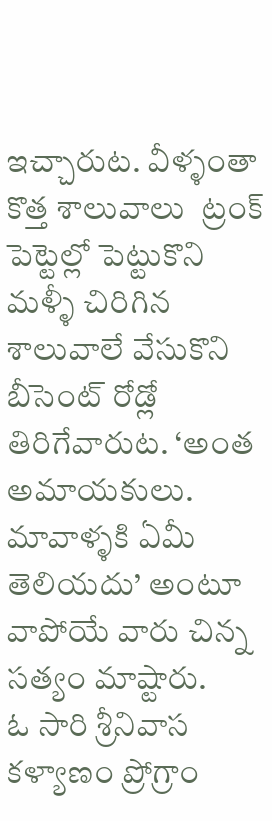ఇచ్చారుట. వీళ్ళంతా కొత్త శాలువాలు  ట్రంక్ పెట్టెల్లో పెట్టుకొని మళ్ళీ చిరిగిన  శాలువాలే వేసుకొని బీసెంట్ రోడ్లో తిరిగేవారుట. ‘అంత అమాయకులు. మావాళ్ళకి ఏమీ తెలియదు’ అంటూ వాపోయే వారు చిన్న సత్యం మాష్టారు.
ఓ సారి శ్రీనివాస కళ్యాణం ప్రోగ్రాం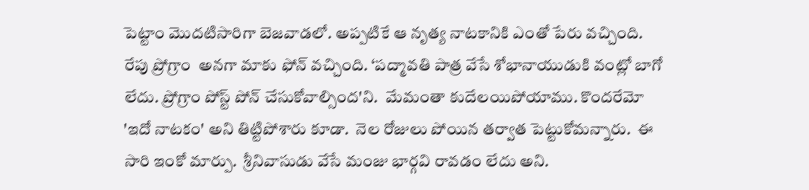పెట్టాం మొదటిసారిగా బెజవాడలో. అప్పటికే ఆ నృత్య నాటకానికి ఎంతో పేరు వచ్చింది. రేపు ప్రోగ్రాం  అనగా మాకు ఫోన్ వచ్చింది. ‘పద్మావతి పాత్ర వేసే శోభానాయుడుకి వంట్లో బాగో లేదు. ప్రోగ్రాం పోస్ట్ పోన్ చేసుకోవాల్సింద'ని.  మేమంతా కుదేలయిపోయాము. కొందరేమో 'ఇదో నాటకం' అని తిట్టిపోశారు కూడా.  నెల రోజులు పోయిన తర్వాత పెట్టుకోమన్నారు.  ఈ సారి ఇంకో మార్పు.  శ్రీనివాసుడు వేసే మంజు భార్గవి రావడం లేదు అని.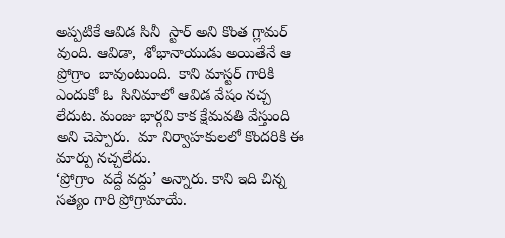అప్పటికే ఆవిడ సినీ  స్టార్ అని కొంత గ్లామర్  వుంది. ఆవిడా,  శోభానాయుడు అయితేనే ఆ ప్రోగ్రాం  బావుంటుంది.  కాని మాస్టర్ గారికి ఎందుకో ఓ  సినిమాలో ఆవిడ వేషం నచ్చ లేదుట. మంజు భార్గవి కాక క్షేమవతి వేస్తుంది అని చెప్పారు.  మా నిర్వాహకులలో కొందరికి ఈ మార్పు నచ్చలేదు.
‘ప్రోగ్రాం  వద్దే వద్దు’ అన్నారు. కాని ఇది చిన్న సత్యం గారి ప్రోగ్రామాయే.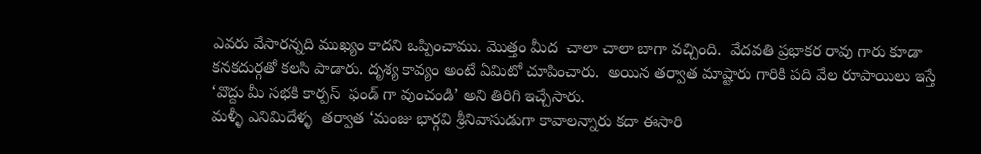ఎవరు వేసారన్నది ముఖ్యం కాదని ఒప్పించాము. మొత్తం మీద  చాలా చాలా బాగా వచ్చింది.  వేదవతి ప్రభాకర రావు గారు కూడా కనకదుర్గతో కలసి పాడారు. దృశ్య కావ్యం అంటే ఏమిటో చూపించారు.  అయిన తర్వాత మాష్టారు గారికి పది వేల రూపాయిలు ఇస్తే ‘వొద్దు మీ సభకి కార్పస్  ఫండ్ గా వుంచండి’ అని తిరిగి ఇచ్చేసారు.
మళ్ళీ ఎనిమిదేళ్ళ  తర్వాత ‘మంజు భార్గవి శ్రీనివాసుడుగా కావాలన్నారు కదా ఈసారి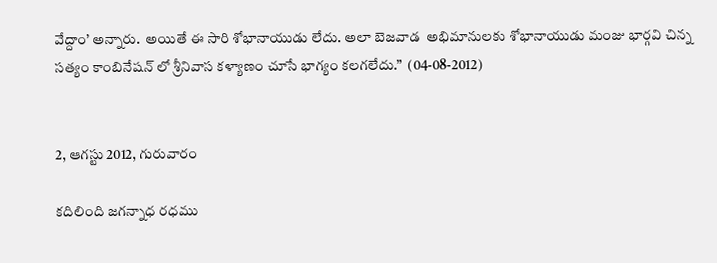వేద్దాం’ అన్నారు.  అయితే ఈ సారి శోభానాయుడు లేదు. అలా బెజవాడ  అభిమానులకు శోభానాయుడు మంజు భార్గవి చిన్న సత్యం కాంబినేషన్ లో శ్రీనివాస కళ్యాణం చూసే భాగ్యం కలగలేదు.”  (04-08-2012)


2, ఆగస్టు 2012, గురువారం

కదిలింది జగన్నాధ రధము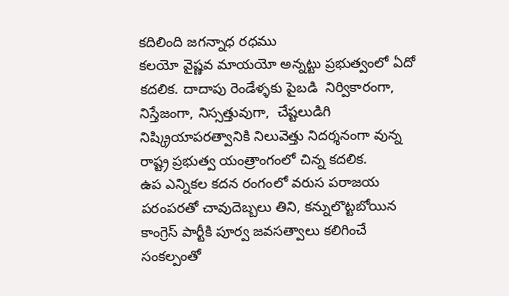కదిలింది జగన్నాధ రధము
కలయో వైష్ణవ మాయయో అన్నట్టు ప్రభుత్వంలో ఏదో కదలిక. దాదాపు రెండేళ్ళకు పైబడి  నిర్వికారంగా, నిస్తేజంగా, నిస్సత్తువుగా,  చేష్టలుడిగి  నిష్క్రియాపరత్వానికి నిలువెత్తు నిదర్శనంగా వున్న రాష్ట్ర ప్రభుత్వ యంత్రాంగంలో చిన్న కదలిక.
ఉప ఎన్నికల కదన రంగంలో వరుస పరాజయ పరంపరతో చావుదెబ్బలు తిని, కన్నులొట్టబోయిన కాంగ్రెస్ పార్టీకి పూర్వ జవసత్వాలు కలిగించే సంకల్పంతో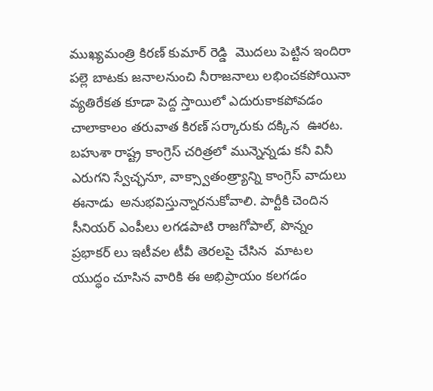ముఖ్యమంత్రి కిరణ్ కుమార్ రెడ్డి  మొదలు పెట్టిన ఇందిరా పల్లె బాటకు జనాలనుంచి నీరాజనాలు లభించకపోయినా వ్యతిరేకత కూడా పెద్ద స్తాయిలో ఎదురుకాకపోవడం  చాలాకాలం తరువాత కిరణ్ సర్కారుకు దక్కిన  ఊరట.
బహుశా రాష్ట్ర కాంగ్రెస్ చరిత్రలో మున్నెన్నడు కనీ వినీ ఎరుగని స్వేచ్ఛనూ, వాక్స్వాతంత్ర్యాన్ని కాంగ్రెస్ వాదులు ఈనాడు  అనుభవిస్తున్నారనుకోవాలి. పార్టీకి చెందిన  సీనియర్ ఎంపీలు లగడపాటి రాజగోపాల్, పొన్నం ప్రభాకర్ లు ఇటీవల టీవీ తెరలపై చేసిన  మాటల యుద్ధం చూసిన వారికి ఈ అభిప్రాయం కలగడం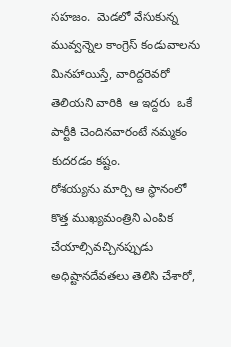సహజం.  మెడలో వేసుకున్న మువ్వన్నెల కాంగ్రెస్ కండువాలను మినహాయిస్తే, వారిద్దరెవరో  తెలియని వారికి  ఆ ఇద్దరు  ఒకే పార్టీకి చెందినవారంటే నమ్మకం కుదరడం కష్టం.
రోశయ్యను మార్చి ఆ స్థానంలో కొత్త ముఖ్యమంత్రిని ఎంపిక చేయాల్సివచ్చినప్పుడు అధిష్టానదేవతలు తెలిసి చేశారో,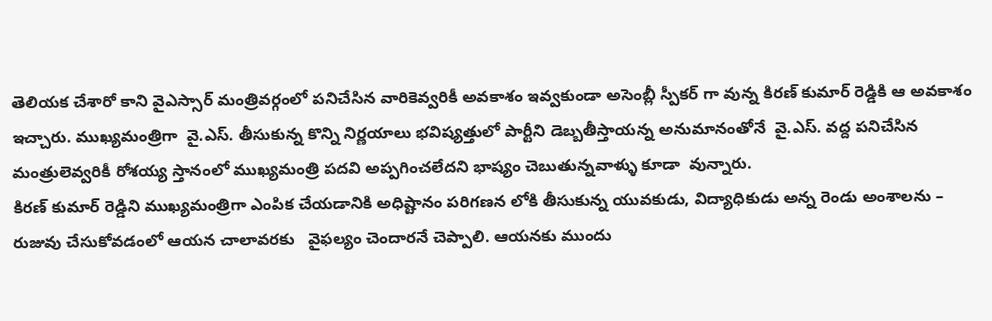తెలియక చేశారో కాని వైఎస్సార్ మంత్రివర్గంలో పనిచేసిన వారికెవ్వరికీ అవకాశం ఇవ్వకుండా అసెంబ్లీ స్పీకర్ గా వున్న కిరణ్ కుమార్ రెడ్డికి ఆ అవకాశం ఇచ్చారు. ముఖ్యమంత్రిగా  వై.ఎస్. తీసుకున్న కొన్ని నిర్ణయాలు భవిష్యత్తులో పార్టీని డెబ్బతీస్తాయన్న అనుమానంతోనే  వై.ఎస్. వద్ద పనిచేసిన  మంత్రులెవ్వరికీ రోశయ్య స్తానంలో ముఖ్యమంత్రి పదవి అప్పగించలేదని భాష్యం చెబుతున్నవాళ్ళు కూడా  వున్నారు.
కిరణ్ కుమార్ రెడ్డిని ముఖ్యమంత్రిగా ఎంపిక చేయడానికి అధిష్టానం పరిగణన లోకి తీసుకున్న యువకుడు, విద్యాధికుడు అన్న రెండు అంశాలను – రుజువు చేసుకోవడంలో ఆయన చాలావరకు   వైఫల్యం చెందారనే చెప్పాలి. ఆయనకు ముందు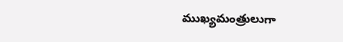ముఖ్యమంత్రులుగా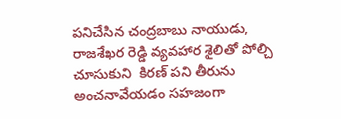పనిచేసిన చంద్రబాబు నాయుడు, రాజశేఖర రెడ్డి వ్యవహార శైలితో పోల్చి చూసుకుని  కిరణ్ పని తీరును అంచనావేయడం సహజంగా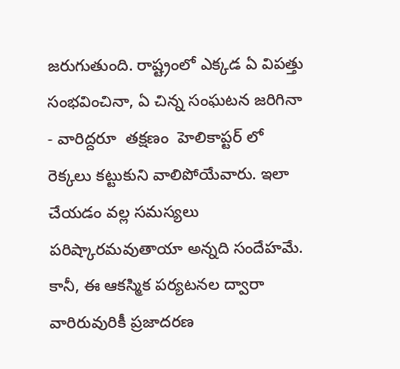జరుగుతుంది. రాష్ట్రంలో ఎక్కడ ఏ విపత్తు సంభవించినా, ఏ చిన్న సంఘటన జరిగినా - వారిద్దరూ  తక్షణం  హెలికాప్టర్ లో రెక్కలు కట్టుకుని వాలిపోయేవారు. ఇలా చేయడం వల్ల సమస్యలు పరిష్కారమవుతాయా అన్నది సందేహమే. కానీ, ఈ ఆకస్మిక పర్యటనల ద్వారా వారిరువురికీ ప్రజాదరణ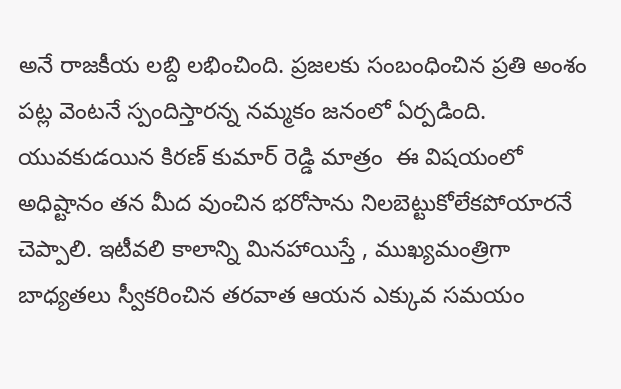అనే రాజకీయ లబ్ది లభించింది. ప్రజలకు సంబంధించిన ప్రతి అంశం పట్ల వెంటనే స్పందిస్తారన్న నమ్మకం జనంలో ఏర్పడింది. యువకుడయిన కిరణ్ కుమార్ రెడ్డి మాత్రం  ఈ విషయంలో
అధిష్టానం తన మీద వుంచిన భరోసాను నిలబెట్టుకోలేకపోయారనే చెప్పాలి. ఇటీవలి కాలాన్ని మినహాయిస్తే , ముఖ్యమంత్రిగా బాధ్యతలు స్వీకరించిన తరవాత ఆయన ఎక్కువ సమయం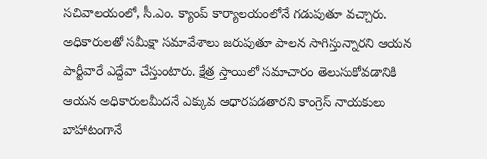సచివాలయంలో, సీ.ఎం. క్యాంప్ కార్యాలయంలోనే గడుపుతూ వచ్చారు. అధికారులతో సమీక్షా సమావేశాలు జరుపుతూ పాలన సాగిస్తున్నారని ఆయన పార్టీవారే ఎద్దేవా చేస్తుంటారు. క్షేత్ర స్తాయిలో సమాచారం తెలుసుకోవడానికి ఆయన అధికారులమీదనే ఎక్కువ ఆధారపడతారని కాంగ్రెస్ నాయకులు బాహాటంగానే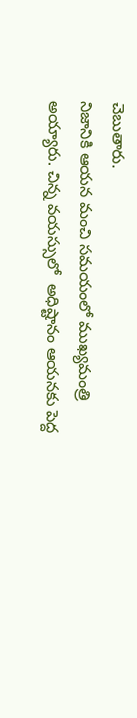చెబుతారు.
నిజానికి ఆయన మంచి సమయంలో ముఖ్యమంత్రి అయ్యారు. చిన్న వయస్సులో  అధిష్టానం ఆయనకు పెద్ద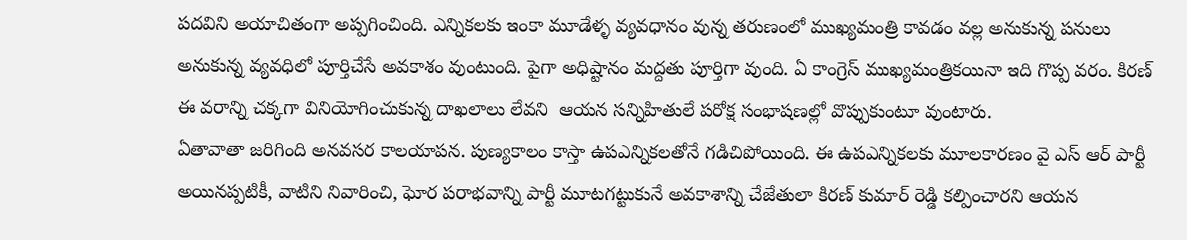పదవిని అయాచితంగా అప్పగించింది. ఎన్నికలకు ఇంకా మూడేళ్ళ వ్యవధానం వున్న తరుణంలో ముఖ్యమంత్రి కావడం వల్ల అనుకున్న పనులు అనుకున్న వ్యవధిలో పూర్తిచేసే అవకాశం వుంటుంది. పైగా అధిష్టానం మద్దతు పూర్తిగా వుంది. ఏ కాంగ్రెస్ ముఖ్యమంత్రికయినా ఇది గొప్ప వరం. కిరణ్ ఈ వరాన్ని చక్కగా వినియోగించుకున్న దాఖలాలు లేవని  ఆయన సన్నిహితులే పరోక్ష సంభాషణల్లో వొప్పుకుంటూ వుంటారు.
ఏతావాతా జరిగింది అనవసర కాలయాపన. పుణ్యకాలం కాస్తా ఉపఎన్నికలతోనే గడిచిపోయింది. ఈ ఉపఎన్నికలకు మూలకారణం వై ఎస్ ఆర్ పార్టీ అయినప్పటికీ, వాటిని నివారించి, ఘోర పరాభవాన్ని పార్టీ మూటగట్టుకునే అవకాశాన్ని చేజేతులా కిరణ్ కుమార్ రెడ్డి కల్పించారని ఆయన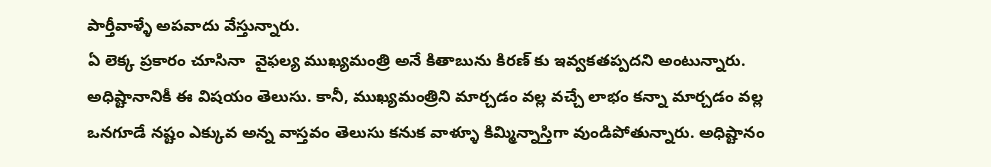పార్తీవాళ్ళే అపవాదు వేస్తున్నారు.
ఏ లెక్క ప్రకారం చూసినా  వైఫల్య ముఖ్యమంత్రి అనే కితాబును కిరణ్ కు ఇవ్వకతప్పదని అంటున్నారు. అధిష్టానానికీ ఈ విషయం తెలుసు. కానీ, ముఖ్యమంత్రిని మార్చడం వల్ల వచ్చే లాభం కన్నా మార్చడం వల్ల ఒనగూడే నష్టం ఎక్కువ అన్న వాస్తవం తెలుసు కనుక వాళ్ళూ కిమ్మిన్నాస్తిగా వుండిపోతున్నారు. అధిష్టానం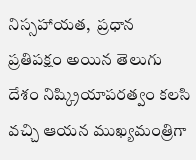నిస్సహాయత,  ప్రధాన  ప్రతిపక్షం అయిన తెలుగు దేశం నిష్క్రియాపరత్వం కలసి  వచ్చి ఆయన ముఖ్యమంత్రిగా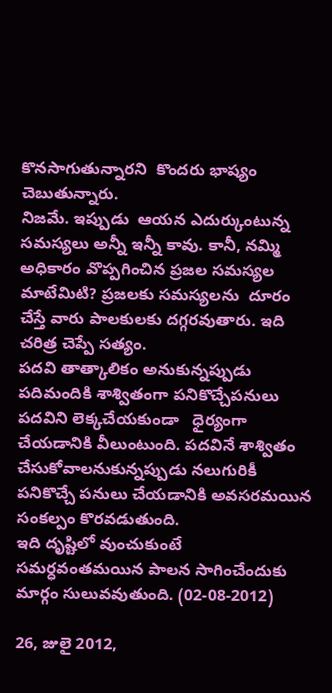కొనసాగుతున్నారని  కొందరు భాష్యం చెబుతున్నారు.
నిజమే. ఇప్పుడు  ఆయన ఎదుర్కుంటున్న సమస్యలు అన్నీ ఇన్నీ కావు. కానీ, నమ్మి అధికారం వొప్పగించిన ప్రజల సమస్యల మాటేమిటి? ప్రజలకు సమస్యలను  దూరం చేస్తే వారు పాలకులకు దగ్గరవుతారు. ఇది చరిత్ర చెప్పే సత్యం.
పదవి తాత్కాలికం అనుకున్నప్పుడు పదిమందికి శాశ్వితంగా పనికొచ్చేపనులు పదవిని లెక్కచేయకుండా   ధైర్యంగా చేయడానికి వీలుంటుంది. పదవినే శాశ్వితం చేసుకోవాలనుకున్నప్పుడు నలుగురికీ పనికొచ్చే పనులు చేయడానికి అవసరమయిన సంకల్పం కొరవడుతుంది.
ఇది దృష్టిలో వుంచుకుంటే  సమర్ధవంతమయిన పాలన సాగించేందుకు మార్గం సులువవుతుంది. (02-08-2012)

26, జులై 2012,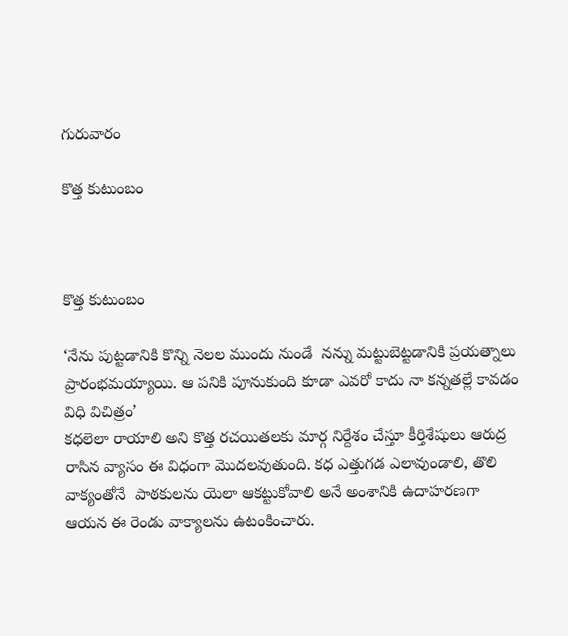గురువారం

కొత్త కుటుంబం



కొత్త కుటుంబం

‘నేను పుట్టడానికి కొన్ని నెలల ముందు నుండే  నన్ను మట్టుబెట్టడానికి ప్రయత్నాలు ప్రారంభమయ్యాయి. ఆ పనికి పూనుకుంది కూడా ఎవరో కాదు నా కన్నతల్లే కావడం విధి విచిత్రం’
కధలెలా రాయాలి అని కొత్త రచయితలకు మార్గ నిర్దేశం చేస్తూ కీర్తిశేషులు ఆరుద్ర రాసిన వ్యాసం ఈ విధంగా మొదలవుతుంది. కధ ఎత్తుగడ ఎలావుండాలి, తొలి వాక్యంతోనే  పాఠకులను యెలా ఆకట్టుకోవాలి అనే అంశానికి ఉదాహరణగా ఆయన ఈ రెండు వాక్యాలను ఉటంకించారు.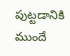పుట్టడానికి ముందే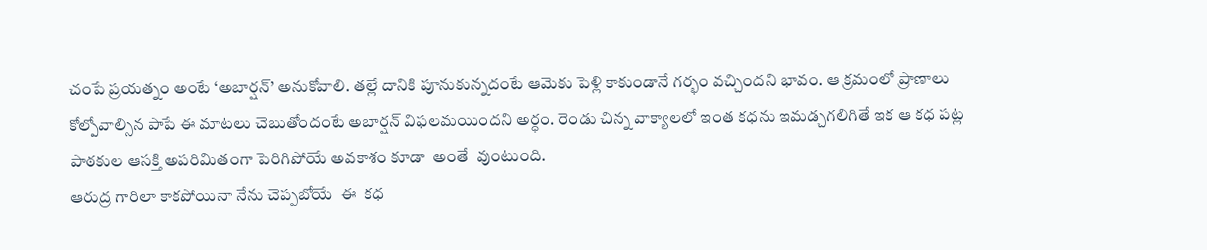చంపే ప్రయత్నం అంటే ‘అబార్షన్’ అనుకోవాలి. తల్లే దానికి పూనుకున్నదంటే ఆమెకు పెళ్లి కాకుండానే గర్భం వచ్చిందని భావం. ఆ క్రమంలో ప్రాణాలు కోల్పోవాల్సిన పాపే ఈ మాటలు చెబుతోందంటే అబార్షన్ విఫలమయిందని అర్ధం. రెండు చిన్న వాక్యాలలో ఇంత కధను ఇమడ్చగలిగితే ఇక ఆ కధ పట్ల పాఠకుల ఆసక్తి అపరిమితంగా పెరిగిపోయే అవకాశం కూడా  అంతే  వుంటుంది.
ఆరుద్ర గారిలా కాకపోయినా నేను చెప్పబోయే  ఈ  కధ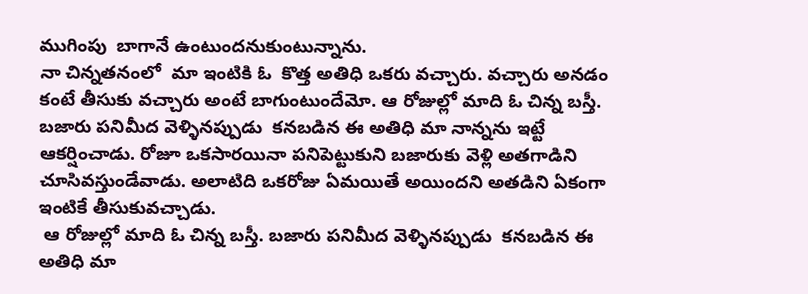ముగింపు  బాగానే ఉంటుందనుకుంటున్నాను.
నా చిన్నతనంలో  మా ఇంటికి ఓ  కొత్త అతిధి ఒకరు వచ్చారు. వచ్చారు అనడం కంటే తీసుకు వచ్చారు అంటే బాగుంటుందేమో. ఆ రోజుల్లో మాది ఓ చిన్న బస్తీ. బజారు పనిమీద వెళ్ళినప్పుడు  కనబడిన ఈ అతిధి మా నాన్నను ఇట్టే ఆకర్షించాడు. రోజూ ఒకసారయినా పనిపెట్టుకుని బజారుకు వెళ్లి అతగాడిని  చూసివస్తుండేవాడు. అలాటిది ఒకరోజు ఏమయితే అయిందని అతడిని ఏకంగా ఇంటికే తీసుకువచ్చాడు.
 ఆ రోజుల్లో మాది ఓ చిన్న బస్తీ. బజారు పనిమీద వెళ్ళినప్పుడు  కనబడిన ఈ అతిధి మా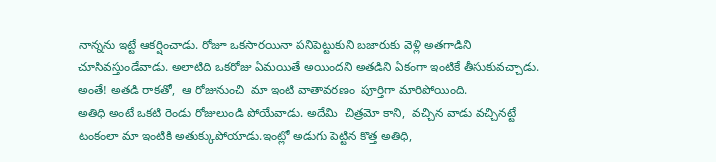నాన్నను ఇట్టే ఆకర్షించాడు. రోజూ ఒకసారయినా పనిపెట్టుకుని బజారుకు వెళ్లి అతగాడిని  చూసివస్తుండేవాడు. అలాటిది ఒకరోజు ఏమయితే అయిందని అతడిని ఏకంగా ఇంటికే తీసుకువచ్చాడు. అంతే! అతడి రాకతో,  ఆ రోజునుంచి  మా ఇంటి వాతావరణం  పూర్తిగా మారిపోయింది.
అతిధి అంటే ఒకటి రెండు రోజులుండి పోయేవాడు. అదేమి  చిత్రమో కాని,  వచ్చిన వాడు వచ్చినట్టే  టంకంలా మా ఇంటికి అతుక్కుపోయాడు.ఇంట్లో అడుగు పెట్టిన కొత్త అతిధి,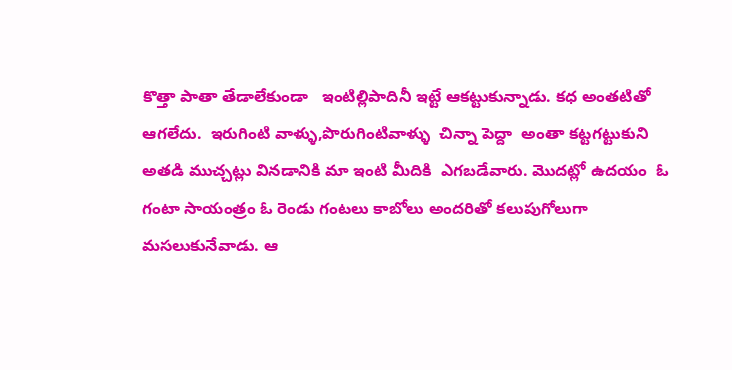కొత్తా పాతా తేడాలేకుండా   ఇంటిల్లిపాదినీ ఇట్టే ఆకట్టుకున్నాడు. కధ అంతటితో ఆగలేదు.  ఇరుగింటి వాళ్ళు,పొరుగింటివాళ్ళు  చిన్నా పెద్దా  అంతా కట్టగట్టుకుని  అతడి ముచ్చట్లు వినడానికి మా ఇంటి మీదికి  ఎగబడేవారు. మొదట్లో ఉదయం  ఓ గంటా సాయంత్రం ఓ రెండు గంటలు కాబోలు అందరితో కలుపుగోలుగా మసలుకునేవాడు. ఆ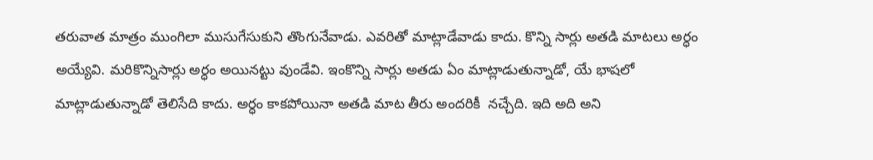తరువాత మాత్రం ముంగిలా ముసుగేసుకుని తొంగునేవాడు. ఎవరితో మాట్లాడేవాడు కాదు. కొన్ని సార్లు అతడి మాటలు అర్ధం అయ్యేవి. మరికొన్నిసార్లు అర్ధం అయినట్టు వుండేవి. ఇంకొన్ని సార్లు అతడు ఏం మాట్లాడుతున్నాడో, యే భాషలో మాట్లాడుతున్నాడో తెలిసేది కాదు. అర్ధం కాకపోయినా అతడి మాట తీరు అందరికీ  నచ్చేది. ఇది అది అని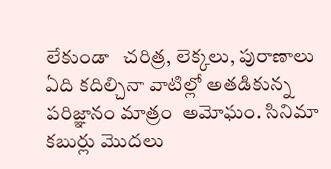లేకుండా   చరిత్ర, లెక్కలు, పురాణాలు ఏది కదిల్చినా వాటిల్లో అతడికున్న పరిజ్ఞానం మాత్రం  అమోఘం. సినిమా కబుర్లు మొదలు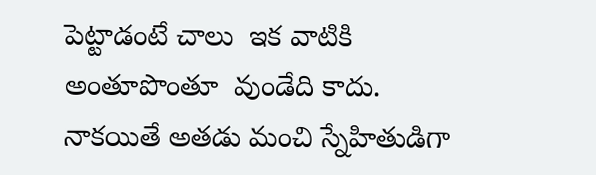పెట్టాడంటే చాలు  ఇక వాటికి అంతూపొంతూ  వుండేది కాదు.
నాకయితే అతడు మంచి స్నేహితుడిగా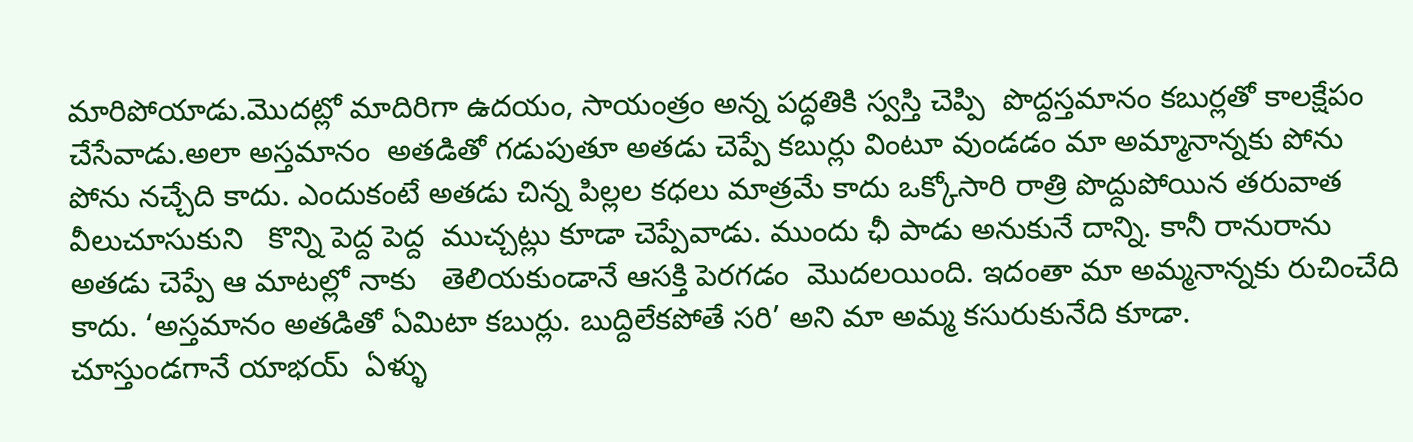మారిపోయాడు.మొదట్లో మాదిరిగా ఉదయం, సాయంత్రం అన్న పద్ధతికి స్వస్తి చెప్పి  పొద్దస్తమానం కబుర్లతో కాలక్షేపం చేసేవాడు.అలా అస్తమానం  అతడితో గడుపుతూ అతడు చెప్పే కబుర్లు వింటూ వుండడం మా అమ్మానాన్నకు పోను పోను నచ్చేది కాదు. ఎందుకంటే అతడు చిన్న పిల్లల కధలు మాత్రమే కాదు ఒక్కోసారి రాత్రి పొద్దుపోయిన తరువాత వీలుచూసుకుని   కొన్ని పెద్ద పెద్ద  ముచ్చట్లు కూడా చెప్పేవాడు. ముందు ఛీ పాడు అనుకునే దాన్ని. కానీ రానురాను   అతడు చెప్పే ఆ మాటల్లో నాకు   తెలియకుండానే ఆసక్తి పెరగడం  మొదలయింది. ఇదంతా మా అమ్మనాన్నకు రుచించేది కాదు. ‘అస్తమానం అతడితో ఏమిటా కబుర్లు. బుద్దిలేకపోతే సరి’ అని మా అమ్మ కసురుకునేది కూడా.
చూస్తుండగానే యాభయ్  ఏళ్ళు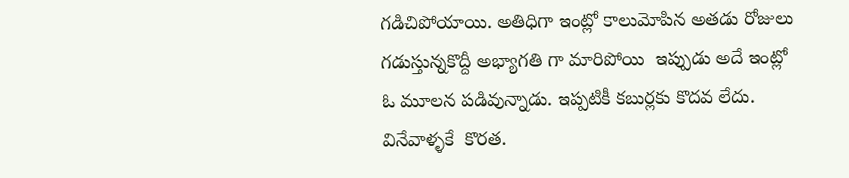గడిచిపోయాయి. అతిధిగా ఇంట్లో కాలుమోపిన అతడు రోజులు గడుస్తున్నకొద్దీ అభ్యాగతి గా మారిపోయి  ఇప్పుడు అదే ఇంట్లో ఓ మూలన పడివున్నాడు. ఇప్పటికీ కబుర్లకు కొదవ లేదు. వినేవాళ్ళకే  కొరత.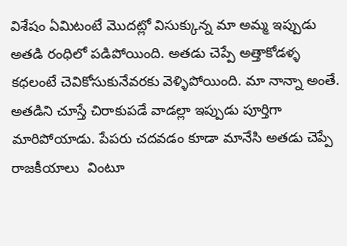విశేషం ఏమిటంటే మొదట్లో విసుక్కున్న మా అమ్మ ఇప్పుడు అతడి రంధిలో పడిపోయింది. అతడు చెప్పే అత్తాకోడళ్ళ కధలంటే చెవికోసుకునేవరకు వెళ్ళిపోయింది. మా నాన్నా అంతే. అతడిని చూస్తే చిరాకుపడే వాడల్లా ఇప్పుడు పూర్తిగా మారిపోయాడు. పేపరు చదవడం కూడా మానేసి అతడు చెప్పే రాజకీయాలు  వింటూ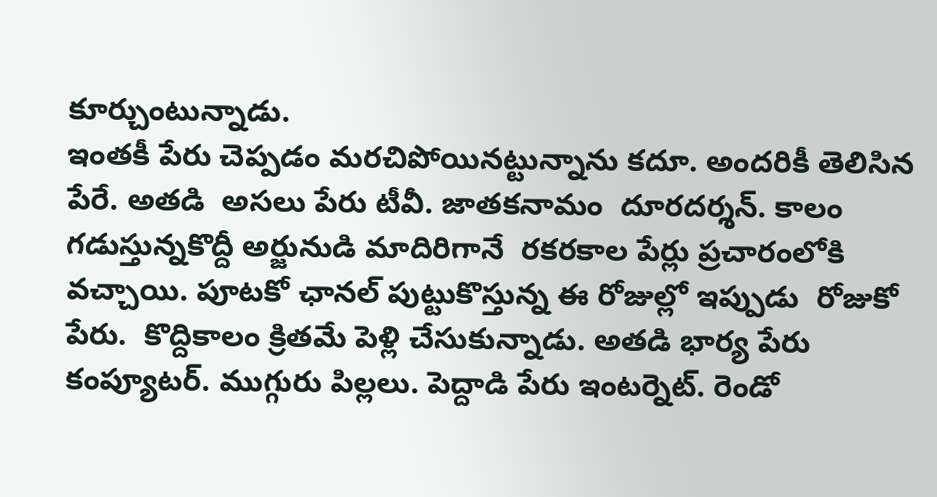కూర్చుంటున్నాడు.
ఇంతకీ పేరు చెప్పడం మరచిపోయినట్టున్నాను కదూ. అందరికీ తెలిసిన పేరే. అతడి  అసలు పేరు టీవీ. జాతకనామం  దూరదర్శన్. కాలం గడుస్తున్నకొద్దీ అర్జునుడి మాదిరిగానే  రకరకాల పేర్లు ప్రచారంలోకి వచ్చాయి. పూటకో ఛానల్ పుట్టుకొస్తున్న ఈ రోజుల్లో ఇప్పుడు  రోజుకో పేరు.  కొద్దికాలం క్రితమే పెళ్లి చేసుకున్నాడు. అతడి భార్య పేరు కంప్యూటర్. ముగ్గురు పిల్లలు. పెద్దాడి పేరు ఇంటర్నెట్. రెండో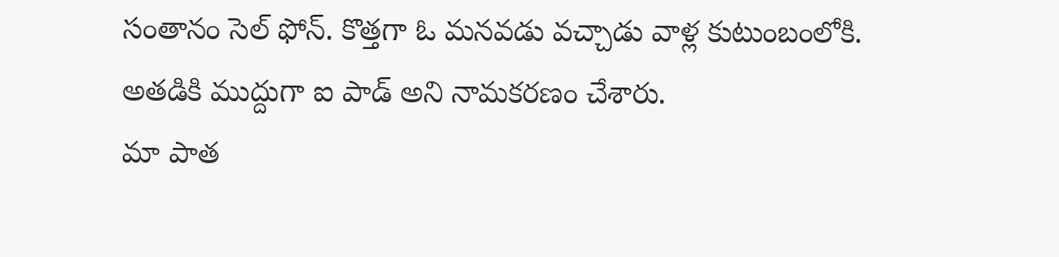సంతానం సెల్ ఫోన్. కొత్తగా ఓ మనవడు వచ్చాడు వాళ్ల కుటుంబంలోకి. అతడికి ముద్దుగా ఐ పాడ్ అని నామకరణం చేశారు.
మా పాత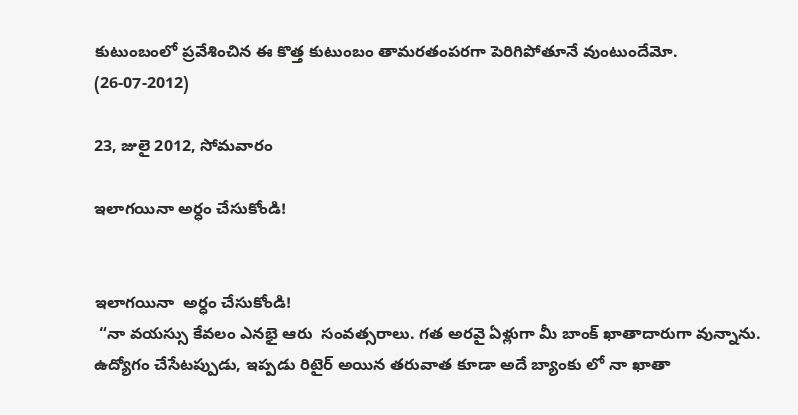కుటుంబంలో ప్రవేశించిన ఈ కొత్త కుటుంబం తామరతంపరగా పెరిగిపోతూనే వుంటుందేమో.
(26-07-2012)

23, జులై 2012, సోమవారం

ఇలాగయినా అర్ధం చేసుకోండి!


ఇలాగయినా  అర్ధం చేసుకోండి!
 “నా వయస్సు కేవలం ఎనభై ఆరు  సంవత్సరాలు. గత అరవై ఏళ్లుగా మీ బాంక్ ఖాతాదారుగా వున్నాను. ఉద్యోగం చేసేటప్పుడు, ఇప్పడు రిటైర్ అయిన తరువాత కూడా అదే బ్యాంకు లో నా ఖాతా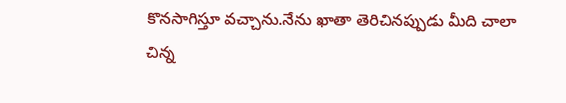కొనసాగిస్తూ వచ్చాను.నేను ఖాతా తెరిచినప్పుడు మీది చాలా చిన్న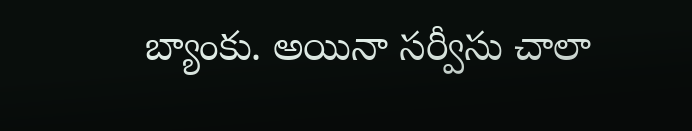బ్యాంకు. అయినా సర్వీసు చాలా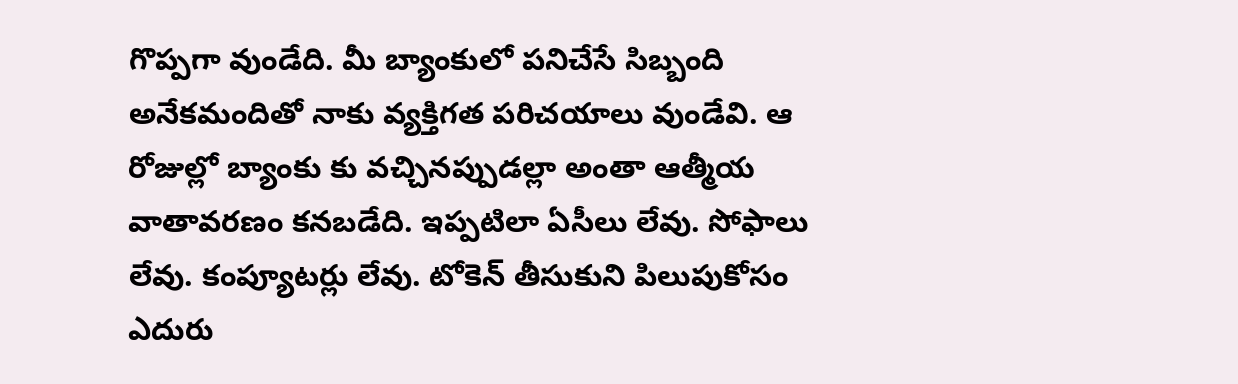గొప్పగా వుండేది. మీ బ్యాంకులో పనిచేసే సిబ్బంది అనేకమందితో నాకు వ్యక్తిగత పరిచయాలు వుండేవి. ఆ రోజుల్లో బ్యాంకు కు వచ్చినప్పుడల్లా అంతా ఆత్మీయ వాతావరణం కనబడేది. ఇప్పటిలా ఏసీలు లేవు. సోఫాలు లేవు. కంప్యూటర్లు లేవు. టోకెన్ తీసుకుని పిలుపుకోసం ఎదురు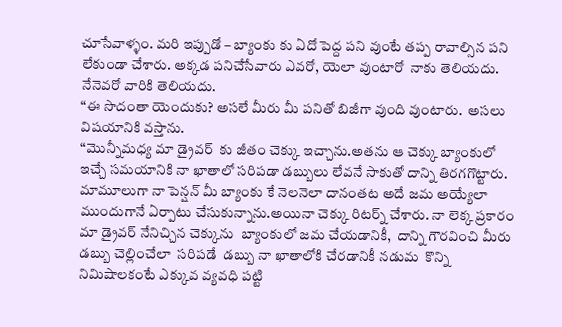చూసేవాళ్ళం. మరి ఇప్పుడో – బ్యాంకు కు ఏదో పెద్ద పని వుంటే తప్ప రావాల్సిన పని లేకుండా చేశారు. అక్కడ పనిచేసేవారు ఎవరో, యెలా వుంటారో  నాకు తెలియదు. నేనెవరో వారికి తెలియదు.
“ఈ సొదంతా యెందుకు? అసలే మీరు మీ పనితో బిజీగా వుంది వుంటారు.  అసలు విషయానికి వస్తాను.
“మొన్నీమధ్య మా డ్రైవర్  కు జీతం చెక్కు ఇచ్చాను.అతను ఆ చెక్కు బ్యాంకులో ఇచ్చే సమయానికి నా ఖాతాలో సరిపడా డబ్బులు లేవనే సాకుతో దాన్ని తిరగగొట్టారు. మామూలుగా నా పెన్షన్ మీ బ్యాంకు కే నెలనెలా దానంతట అదే జమ అయ్యేలా ముందుగానే ఏర్పాటు చేసుకున్నాను.అయినా చెక్కు రిటర్న్ చేశారు. నా లెక్క ప్రకారం మా డ్రైవర్ నేనిచ్చిన చెక్కును  బ్యాంకులో జమ చేయడానికీ,  దాన్ని గౌరవించి మీరు డబ్బు చెల్లించేలా  సరిపడే  డబ్బు నా ఖాతాలోకి చేరడానికీ నడుమ  కొన్ని నిమిషాలకంటే ఎక్కువ వ్యవధి పట్టి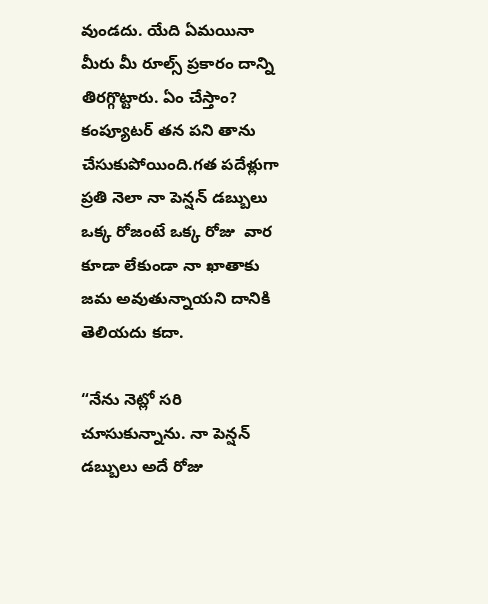వుండదు. యేది ఏమయినా మీరు మీ రూల్స్ ప్రకారం దాన్ని తిరగ్గొట్టారు. ఏం చేస్తాం? కంప్యూటర్ తన పని తాను చేసుకుపోయింది.గత పదేళ్లుగా ప్రతి నెలా నా పెన్షన్ డబ్బులు ఒక్క రోజంటే ఒక్క రోజు  వార కూడా లేకుండా నా ఖాతాకు జమ అవుతున్నాయని దానికి తెలియదు కదా.

“నేను నెట్లో సరి చూసుకున్నాను. నా పెన్షన్ డబ్బులు అదే రోజు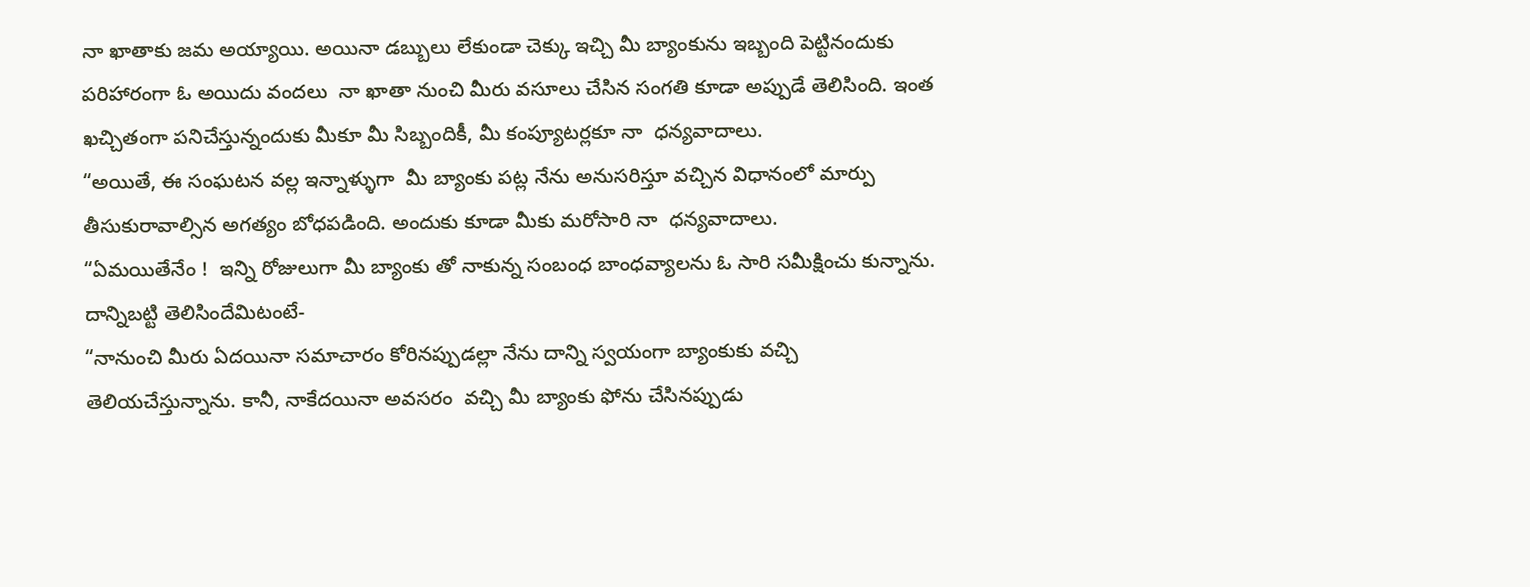నా ఖాతాకు జమ అయ్యాయి. అయినా డబ్బులు లేకుండా చెక్కు ఇచ్చి మీ బ్యాంకును ఇబ్బంది పెట్టినందుకు పరిహారంగా ఓ అయిదు వందలు  నా ఖాతా నుంచి మీరు వసూలు చేసిన సంగతి కూడా అప్పుడే తెలిసింది. ఇంత ఖచ్చితంగా పనిచేస్తున్నందుకు మీకూ మీ సిబ్బందికీ, మీ కంప్యూటర్లకూ నా  ధన్యవాదాలు.
“అయితే, ఈ సంఘటన వల్ల ఇన్నాళ్ళుగా  మీ బ్యాంకు పట్ల నేను అనుసరిస్తూ వచ్చిన విధానంలో మార్పు తీసుకురావాల్సిన అగత్యం బోధపడింది. అందుకు కూడా మీకు మరోసారి నా  ధన్యవాదాలు.
“ఏమయితేనేం !  ఇన్ని రోజులుగా మీ బ్యాంకు తో నాకున్న సంబంధ బాంధవ్యాలను ఓ సారి సమీక్షించు కున్నాను. దాన్నిబట్టి తెలిసిందేమిటంటే-
“నానుంచి మీరు ఏదయినా సమాచారం కోరినప్పుడల్లా నేను దాన్ని స్వయంగా బ్యాంకుకు వచ్చి తెలియచేస్తున్నాను. కానీ, నాకేదయినా అవసరం  వచ్చి మీ బ్యాంకు ఫోను చేసినప్పుడు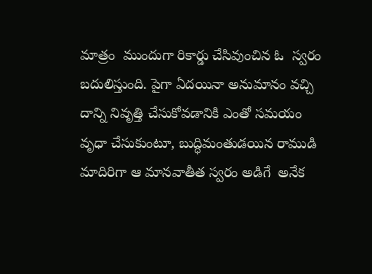మాత్రం  ముందుగా రికార్డు చేసివుంచిన ఓ  స్వరం బదులిస్తుంది. పైగా ఏదయినా అనుమానం వచ్చి దాన్ని నివృత్తి చేసుకోవడానికి ఎంతో సమయం  వృధా చేసుకుంటూ, బుద్ధిమంతుడయిన రాముడి మాదిరిగా ఆ మానవాతీత స్వరం అడిగే  అనేక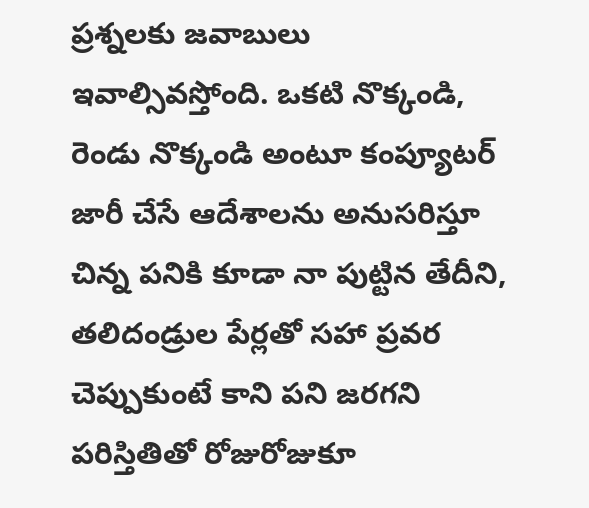ప్రశ్నలకు జవాబులు ఇవాల్సివస్తోంది. ఒకటి నొక్కండి, రెండు నొక్కండి అంటూ కంప్యూటర్ జారీ చేసే ఆదేశాలను అనుసరిస్తూ చిన్న పనికి కూడా నా పుట్టిన తేదీని, తలిదండ్రుల పేర్లతో సహా ప్రవర చెప్పుకుంటే కాని పని జరగని పరిస్తితితో రోజురోజుకూ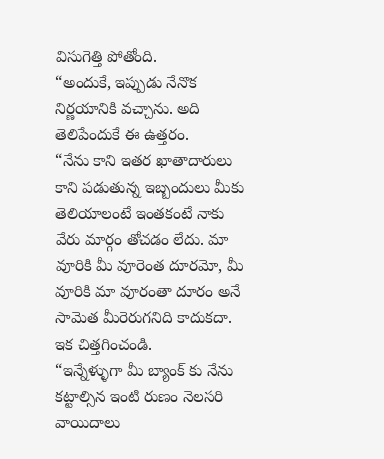విసుగెత్తి పోతోంది.
“అందుకే, ఇప్పుడు నేనొక నిర్ణయానికి వచ్చాను. అది తెలిపేందుకే ఈ ఉత్తరం.
“నేను కాని ఇతర ఖాతాదారులు కాని పడుతున్న ఇబ్బందులు మీకు తెలియాలంటే ఇంతకంటే నాకు వేరు మార్గం తోచడం లేదు. మా వూరికి మీ వూరెంత దూరమో, మీ వూరికి మా వూరంతా దూరం అనే సామెత మీరెరుగనిది కాదుకదా. ఇక చిత్తగించండి.
“ఇన్నేళ్ళుగా మీ బ్యాంక్ కు నేను కట్టాల్సిన ఇంటి రుణం నెలసరి వాయిదాలు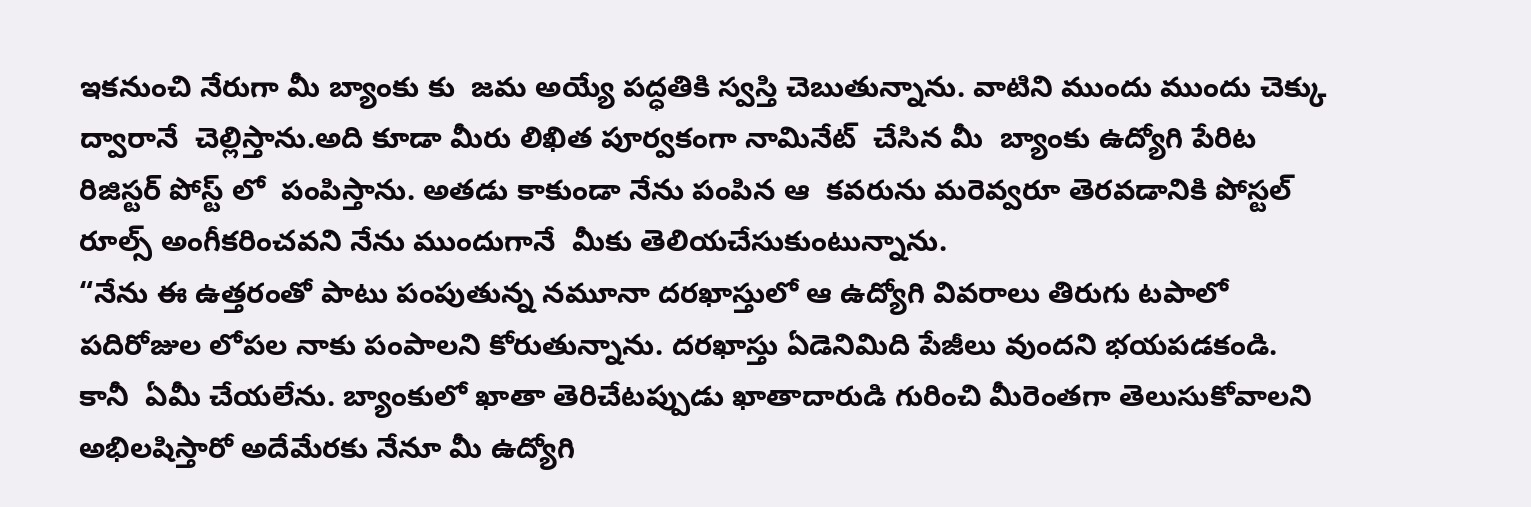ఇకనుంచి నేరుగా మీ బ్యాంకు కు  జమ అయ్యే పద్ధతికి స్వస్తి చెబుతున్నాను. వాటిని ముందు ముందు చెక్కు ద్వారానే  చెల్లిస్తాను.అది కూడా మీరు లిఖిత పూర్వకంగా నామినేట్  చేసిన మీ  బ్యాంకు ఉద్యోగి పేరిట రిజిస్టర్ పోస్ట్ లో  పంపిస్తాను. అతడు కాకుండా నేను పంపిన ఆ  కవరును మరెవ్వరూ తెరవడానికి పోస్టల్ రూల్స్ అంగీకరించవని నేను ముందుగానే  మీకు తెలియచేసుకుంటున్నాను.
“నేను ఈ ఉత్తరంతో పాటు పంపుతున్న నమూనా దరఖాస్తులో ఆ ఉద్యోగి వివరాలు తిరుగు టపాలో పదిరోజుల లోపల నాకు పంపాలని కోరుతున్నాను. దరఖాస్తు ఏడెనిమిది పేజీలు వుందని భయపడకండి. కానీ  ఏమీ చేయలేను. బ్యాంకులో ఖాతా తెరిచేటప్పుడు ఖాతాదారుడి గురించి మీరెంతగా తెలుసుకోవాలని అభిలషిస్తారో అదేమేరకు నేనూ మీ ఉద్యోగి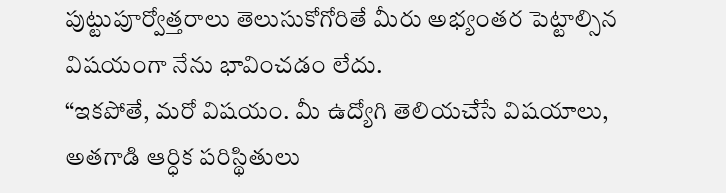పుట్టుపూర్వోత్తరాలు తెలుసుకోగోరితే మీరు అభ్యంతర పెట్టాల్సిన విషయంగా నేను భావించడం లేదు.
“ఇకపోతే, మరో విషయం. మీ ఉద్యోగి తెలియచేసే విషయాలు, అతగాడి ఆర్ధిక పరిస్థితులు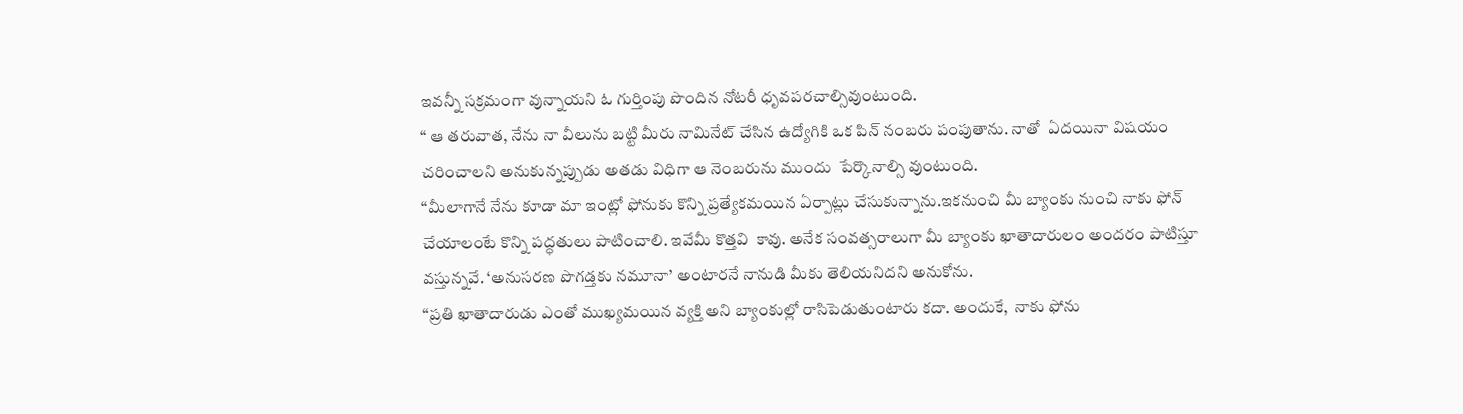ఇవన్నీ సక్రమంగా వున్నాయని ఓ గుర్తింపు పొందిన నోటరీ ధృవపరచాల్సివుంటుంది.
“ ఆ తరువాత, నేను నా వీలును బట్టి మీరు నామినేట్ చేసిన ఉద్యోగికి ఒక పిన్ నంబరు పంపుతాను. నాతో  ఏదయినా విషయం చరించాలని అనుకున్నప్పుడు అతడు విధిగా ఆ నెంబరును ముందు  పేర్కొనాల్సి వుంటుంది.
“మీలాగానే నేను కూడా మా ఇంట్లో ఫోనుకు కొన్ని ప్రత్యేకమయిన ఏర్పాట్లు చేసుకున్నాను.ఇకనుంచి మీ బ్యాంకు నుంచి నాకు ఫోన్ చేయాలంటే కొన్ని పద్ధతులు పాటించాలి. ఇవేమీ కొత్తవి  కావు. అనేక సంవత్సరాలుగా మీ బ్యాంకు ఖాతాదారులం అందరం పాటిస్తూ వస్తున్నవే. ‘అనుసరణ పొగడ్తకు నమూనా’ అంటారనే నానుడి మీకు తెలియనిదని అనుకోను.
“ప్రతి ఖాతాదారుడు ఎంతో ముఖ్యమయిన వ్యక్తి అని బ్యాంకుల్లో రాసిపెడుతుంటారు కదా. అందుకే,  నాకు ఫోను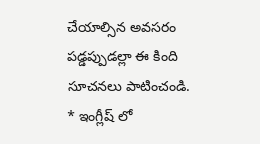చేయాల్సిన అవసరం పడ్డప్పుడల్లా ఈ కింది సూచనలు పాటించండి.
* ఇంగ్లీష్ లో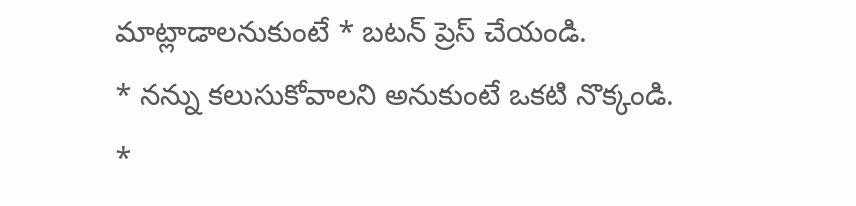మాట్లాడాలనుకుంటే * బటన్ ప్రెస్ చేయండి.
* నన్ను కలుసుకోవాలని అనుకుంటే ఒకటి నొక్కండి.
*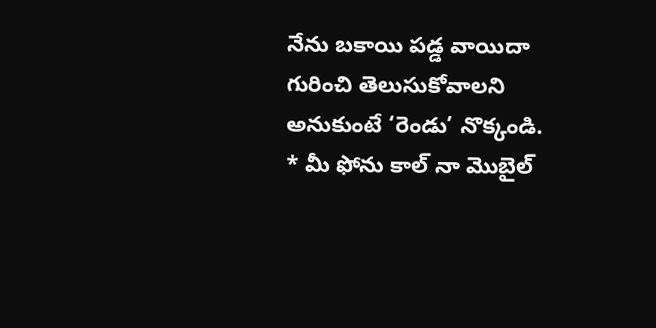నేను బకాయి పడ్డ వాయిదా గురించి తెలుసుకోవాలని అనుకుంటే ‘రెండు’ నొక్కండి.
* మీ ఫోను కాల్ నా మొబైల్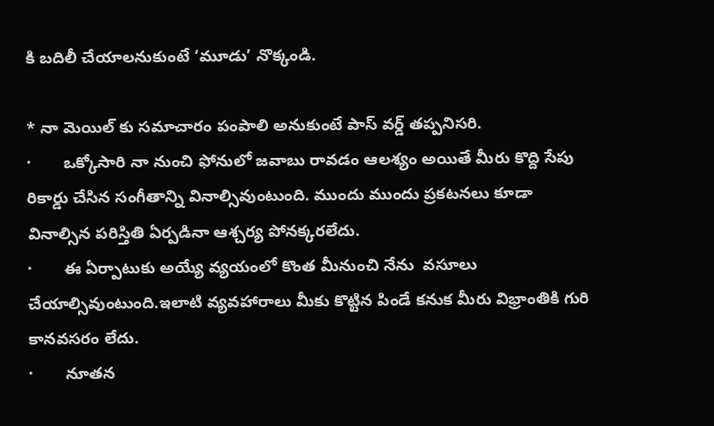కి బదిలీ చేయాలనుకుంటే ‘మూడు’ నొక్కండి.

* నా మెయిల్ కు సమాచారం పంపాలి అనుకుంటే పాస్ వర్డ్ తప్పనిసరి.
·       ఒక్కోసారి నా నుంచి ఫోనులో జవాబు రావడం ఆలశ్యం అయితే మీరు కొద్ది సేపు రికార్డు చేసిన సంగీతాన్ని వినాల్సివుంటుంది. ముందు ముందు ప్రకటనలు కూడా వినాల్సిన పరిస్తితి ఏర్పడినా ఆశ్చర్య పోనక్కరలేదు.
·       ఈ ఏర్పాటుకు అయ్యే వ్యయంలో కొంత మీనుంచి నేను  వసూలు చేయాల్సివుంటుంది.ఇలాటి వ్యవహారాలు మీకు కొట్టిన పిండే కనుక మీరు విభ్రాంతికి గురి కానవసరం లేదు.
·       నూతన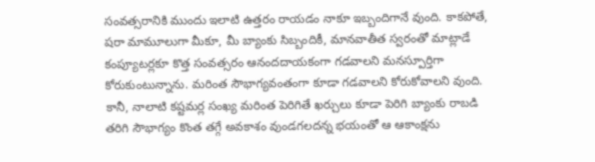సంవత్సరానికి ముందు ఇలాటి ఉత్తరం రాయడం నాకూ ఇబ్బందిగానే వుంది. కాకపోతే, షరా మామూలుగా మీకూ, మీ బ్యాంకు సిబ్బందికీ, మానవాతీత స్వరంతో మాట్లాడే కంప్యూటర్లకూ కొత్త సంవత్సరం ఆనందదాయకంగా గడవాలని మనస్పూర్తిగా కోరుకుంటున్నాను. మరింత సౌభాగ్యవంతంగా కూడా గడవాలని కోరుకోవాలని వుంది. కానీ, నాలాటి కష్టమర్ల సంఖ్య మరింత పెరిగితే ఖర్చులు కూడా పెరిగి బ్యాంకు రాబడి తరిగి సౌభాగ్యం కొంత తగ్గే అవకాశం వుండగలదన్న భయంతో ఆ ఆకాంక్షను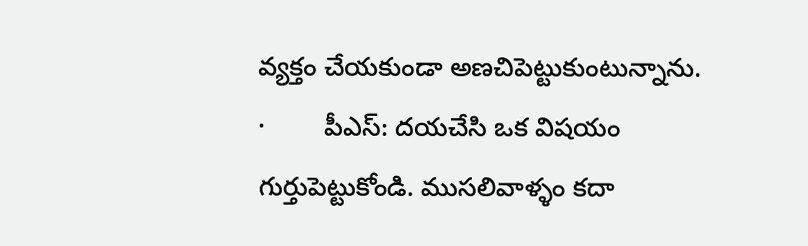వ్యక్తం చేయకుండా అణచిపెట్టుకుంటున్నాను.
·        పీఎస్: దయచేసి ఒక విషయం గుర్తుపెట్టుకోండి. ముసలివాళ్ళం కదా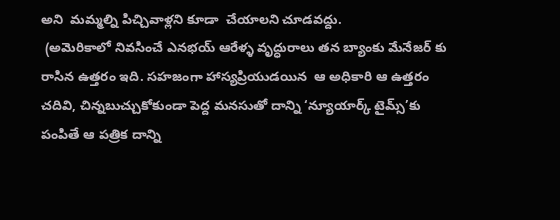అని  మమ్మల్ని పిచ్చివాళ్లని కూడా  చేయాలని చూడవద్దు.
 (అమెరికాలో నివసించే ఎనభయ్ ఆరేళ్ళ వృద్ధురాలు తన బ్యాంకు మేనేజర్ కు రాసిన ఉత్తరం ఇది. సహజంగా హాస్యప్రియుడయిన  ఆ అధికారి ఆ ఉత్తరం చదివి, చిన్నబుచ్చుకోకుండా పెద్ద మనసుతో దాన్ని ‘న్యూయార్క్ టైమ్స్’కు పంపితే ఆ పత్రిక దాన్ని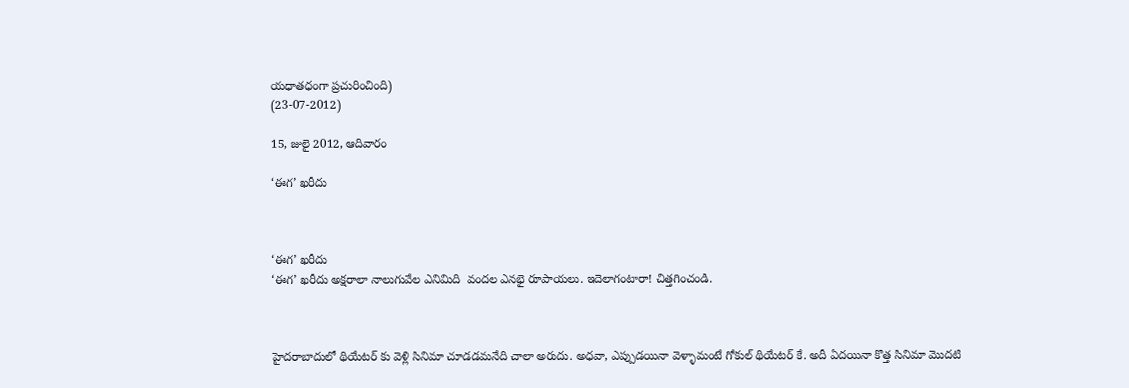యధాతధంగా ప్రచురించింది)
(23-07-2012)

15, జులై 2012, ఆదివారం

‘ఈగ’ ఖరీదు



‘ఈగ’ ఖరీదు
‘ఈగ’ ఖరీదు అక్షరాలా నాలుగువేల ఎనిమిది  వందల ఎనభై రూపాయలు. ఇదెలాగంటారా! చిత్తగించండి.



హైదరాబాదులో థియేటర్ కు వెళ్లి సినిమా చూడడమనేది చాలా అరుదు. అధవా, ఎప్పుడయినా వెళ్ళామంటే గోకుల్ థియేటర్ కే. అదీ ఏదయినా కొత్త సినిమా మొదటి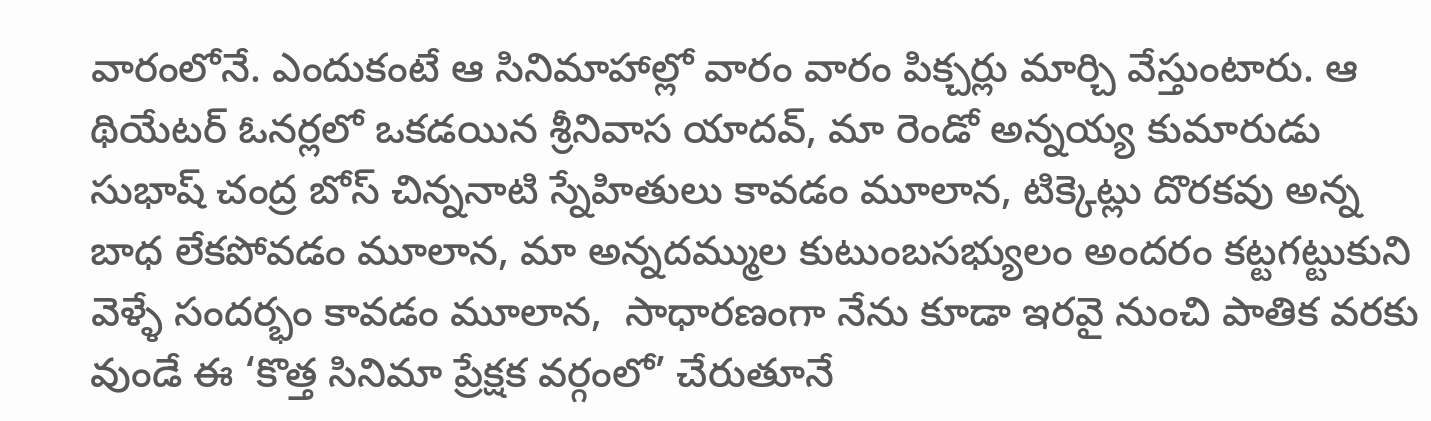వారంలోనే. ఎందుకంటే ఆ సినిమాహాల్లో వారం వారం పిక్చర్లు మార్చి వేస్తుంటారు. ఆ థియేటర్ ఓనర్లలో ఒకడయిన శ్రీనివాస యాదవ్, మా రెండో అన్నయ్య కుమారుడు సుభాష్ చంద్ర బోస్ చిన్ననాటి స్నేహితులు కావడం మూలాన, టిక్కెట్లు దొరకవు అన్న బాధ లేకపోవడం మూలాన, మా అన్నదమ్ముల కుటుంబసభ్యులం అందరం కట్టగట్టుకుని వెళ్ళే సందర్భం కావడం మూలాన,  సాధారణంగా నేను కూడా ఇరవై నుంచి పాతిక వరకు వుండే ఈ ‘కొత్త సినిమా ప్రేక్షక వర్గంలో’ చేరుతూనే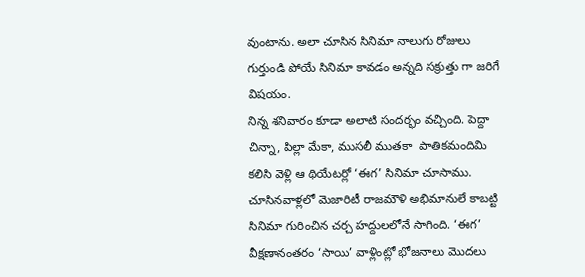వుంటాను. అలా చూసిన సినిమా నాలుగు రోజులు గుర్తుండి పోయే సినిమా కావడం అన్నది సక్రుత్తు గా జరిగే విషయం.
నిన్న శనివారం కూడా అలాటి సందర్భం వచ్చింది. పెద్దా చిన్నా, పిల్లా మేకా, ముసలీ ముతకా  పాతికమందిమి కలిసి వెళ్లి ఆ థియేటర్లో ‘ఈగ’ సినిమా చూసాము. చూసినవాళ్లలో మెజారిటీ రాజమౌళి అభిమానులే కాబట్టి సినిమా గురించిన చర్చ హద్దులలోనే సాగింది. ‘ఈగ’ వీక్షణానంతరం ‘సాయి’ వాళ్లింట్లో భోజనాలు మొదలు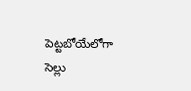పెట్టబోయేలోగా సెల్లు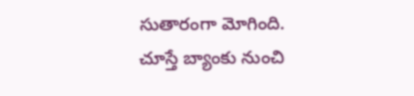సుతారంగా మోగింది. చూస్తే బ్యాంకు నుంచి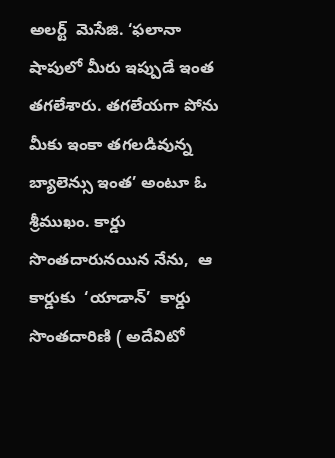అలర్ట్  మెసేజి. ‘ఫలానా షాపులో మీరు ఇప్పుడే ఇంత తగలేశారు. తగలేయగా పోను మీకు ఇంకా తగలడివున్న బ్యాలెన్సు ఇంత’ అంటూ ఓ శ్రీముఖం. కార్డు సొంతదారునయిన నేను,  ఆ కార్డుకు  ‘యాడాన్’  కార్డు సొంతదారిణి ( అదేవిటో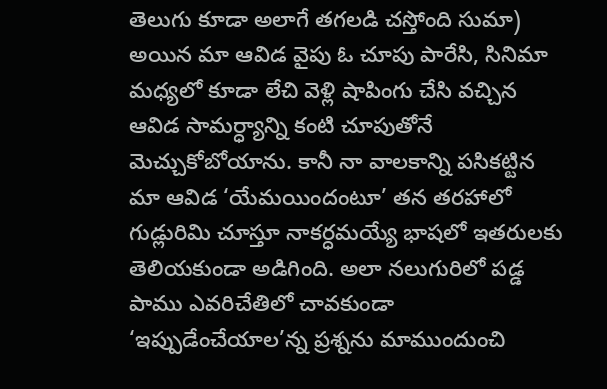తెలుగు కూడా అలాగే తగలడి చస్తోంది సుమా) అయిన మా ఆవిడ వైపు ఓ చూపు పారేసి, సినిమా మధ్యలో కూడా లేచి వెళ్లి షాపింగు చేసి వచ్చిన ఆవిడ సామర్ధ్యాన్ని కంటి చూపుతోనే మెచ్చుకోబోయాను. కానీ నా వాలకాన్ని పసికట్టిన మా ఆవిడ ‘యేమయిందంటూ’ తన తరహాలో గుడ్లురిమి చూస్తూ నాకర్ధమయ్యే భాషలో ఇతరులకు తెలియకుండా అడిగింది. అలా నలుగురిలో పడ్డ పాము ఎవరిచేతిలో చావకుండా ‘ఇప్పుడేంచేయాల’న్న ప్రశ్నను మాముందుంచి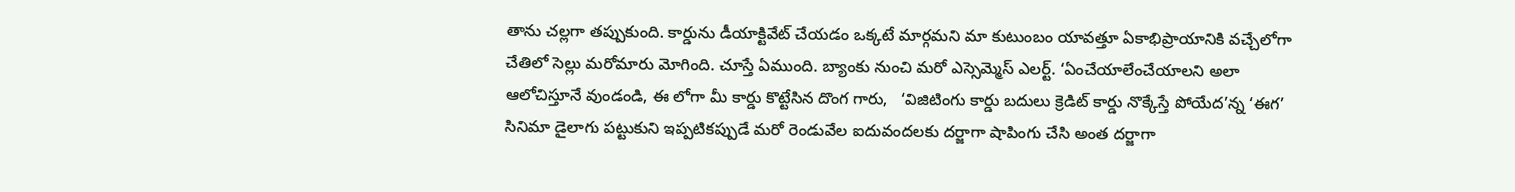తాను చల్లగా తప్పుకుంది. కార్డును డీయాక్టివేట్ చేయడం ఒక్కటే మార్గమని మా కుటుంబం యావత్తూ ఏకాభిప్రాయానికి వచ్చేలోగా చేతిలో సెల్లు మరోమారు మోగింది. చూస్తే ఏముంది. బ్యాంకు నుంచి మరో ఎస్సెమ్మెస్ ఎలర్ట్. ‘ఏంచేయాలేంచేయాలని అలా ఆలోచిస్తూనే వుండండి, ఈ లోగా మీ కార్డు కొట్టేసిన దొంగ గారు,   ‘విజిటింగు కార్డు బదులు క్రెడిట్ కార్డు నొక్కేస్తే పోయేద’న్న ‘ఈగ’ సినిమా డైలాగు పట్టుకుని ఇప్పటికప్పుడే మరో రెండువేల ఐదువందలకు దర్జాగా షాపింగు చేసి అంత దర్జాగా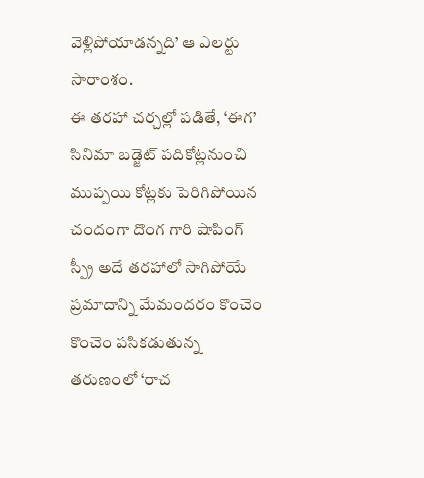వెళ్లిపోయాడన్నది’ ఆ ఎలర్టు సారాంశం.
ఈ తరహా చర్చల్లో పడితే, ‘ఈగ’ సినిమా బడ్జెట్ పదికోట్లనుంచి ముప్పయి కోట్లకు పెరిగిపోయిన చందంగా దొంగ గారి షాపింగ్ స్ప్రీ అదే తరహాలో సాగిపోయే ప్రమాదాన్ని మేమందరం కొంచెం కొంచెం పసికడుతున్న  తరుణంలో ‘రాచ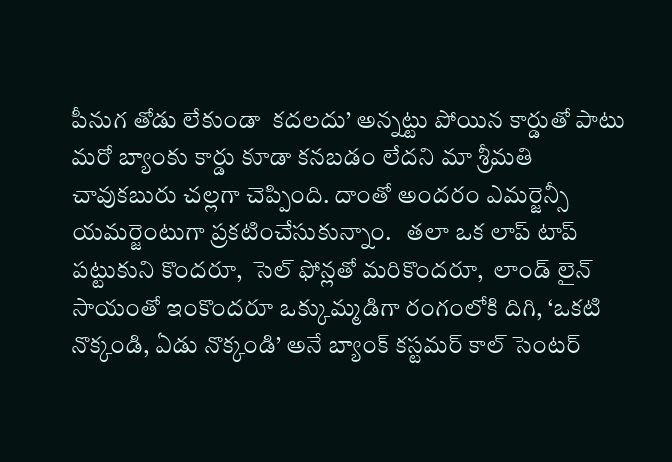పీనుగ తోడు లేకుండా  కదలదు’ అన్నట్టు పోయిన కార్డుతో పాటు మరో బ్యాంకు కార్డు కూడా కనబడం లేదని మా శ్రీమతి చావుకబురు చల్లగా చెప్పింది. దాంతో అందరం ఎమర్జెన్సీ యమర్జెంటుగా ప్రకటించేసుకున్నాం.   తలా ఒక లాప్ టాప్ పట్టుకుని కొందరూ,  సెల్ ఫోన్లతో మరికొందరూ,  లాండ్ లైన్ సాయంతో ఇంకొందరూ ఒక్కుమ్మడిగా రంగంలోకి దిగి, ‘ఒకటి నొక్కండి, ఏడు నొక్కండి’ అనే బ్యాంక్ కస్టమర్ కాల్ సెంటర్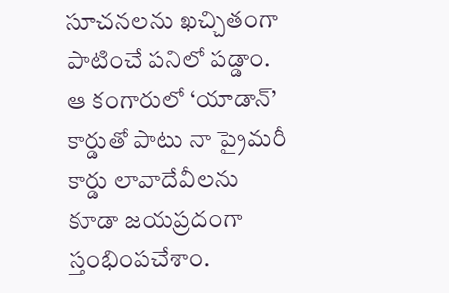సూచనలను ఖచ్చితంగా  పాటించే పనిలో పడ్డాం.  ఆ కంగారులో ‘యాడాన్’ కార్డుతో పాటు నా ప్రైమరీ కార్డు లావాదేవీలను కూడా జయప్రదంగా స్తంభింపచేశాం.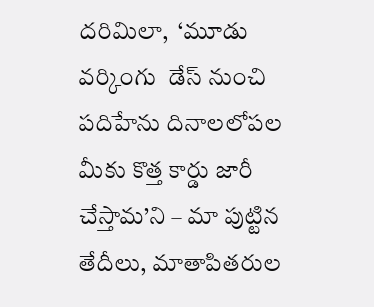దరిమిలా,  ‘మూడు వర్కింగు  డేస్ నుంచి  పదిహేను దినాలలోపల మీకు కొత్త కార్డు జారీ చేస్తామ’ని – మా పుట్టిన తేదీలు, మాతాపితరుల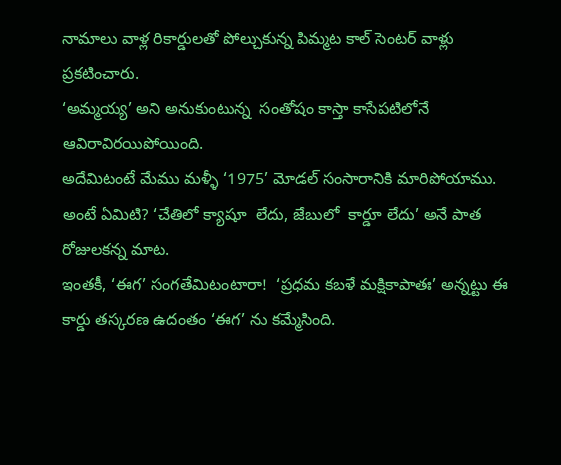నామాలు వాళ్ల రికార్డులతో పోల్చుకున్న పిమ్మట కాల్ సెంటర్ వాళ్లు ప్రకటించారు.
‘అమ్మయ్య’ అని అనుకుంటున్న  సంతోషం కాస్తా కాసేపటిలోనే  ఆవిరావిరయిపోయింది.
అదేమిటంటే మేము మళ్ళీ ‘1975’ మోడల్ సంసారానికి మారిపోయాము. అంటే ఏమిటి? ‘చేతిలో క్యాషూ  లేదు, జేబులో  కార్డూ లేదు’ అనే పాత  రోజులకన్న మాట.
ఇంతకీ, ‘ఈగ’ సంగతేమిటంటారా!  ‘ప్రధమ కబళే మక్షికాపాతః’ అన్నట్టు ఈ కార్డు తస్కరణ ఉదంతం ‘ఈగ’ ను కమ్మేసింది.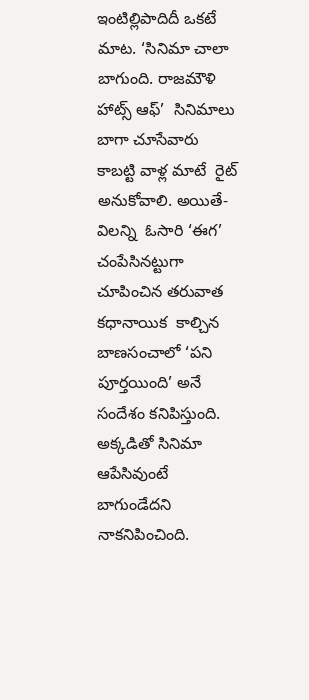ఇంటిల్లిపాదిదీ ఒకటే మాట. ‘సినిమా చాలా బాగుంది. రాజమౌళి హాట్స్ ఆఫ్’  సినిమాలు బాగా చూసేవారు కాబట్టి వాళ్ల మాటే  రైట్ అనుకోవాలి. అయితే-
విలన్ని  ఓసారి ‘ఈగ’  చంపేసినట్టుగా చూపించిన తరువాత కధానాయిక  కాల్చిన బాణసంచాలో ‘పని పూర్తయింది’ అనే సందేశం కనిపిస్తుంది. అక్కడితో సినిమా ఆపేసివుంటే బాగుండేదని నాకనిపించింది.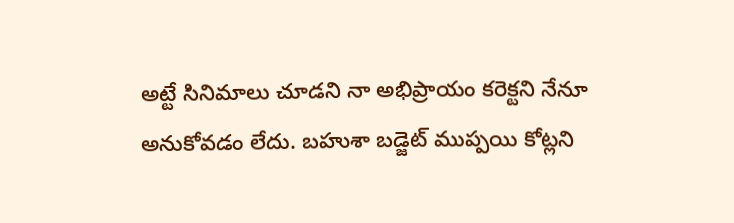అట్టే సినిమాలు చూడని నా అభిప్రాయం కరెక్టని నేనూ అనుకోవడం లేదు. బహుశా బడ్జెట్ ముప్పయి కోట్లని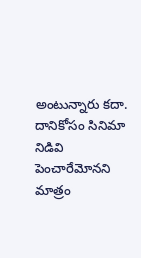అంటున్నారు కదా. దానికోసం సినిమా నిడివి పెంచారేమోనని మాత్రం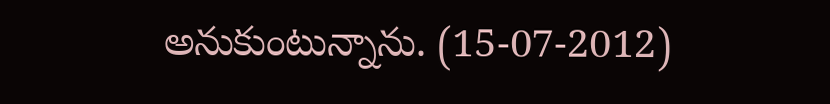అనుకుంటున్నాను. (15-07-2012)